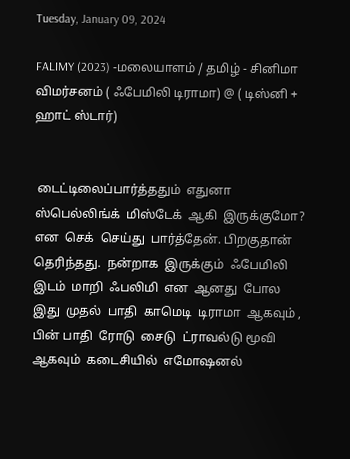Tuesday, January 09, 2024

FALIMY (2023) -மலையாளம் / தமிழ் - சினிமா விமர்சனம் ( ஃபேமிலி டிராமா) @ ( டிஸ்னி + ஹாட் ஸ்டார்)


 டைட்டிலைப்பார்த்ததும்  எதுனா  ஸ்பெல்லிங்க்  மிஸ்டேக்  ஆகி  இருக்குமோ? என  செக்  செய்து  பார்த்தேன். பிறகுதான்  தெரிந்தது.  நன்றாக  இருக்கும்  ஃபேமிலி  இடம்  மாறி  ஃபலிமி  என  ஆனது  போல  இது  முதல்  பாதி  காமெடி  டிராமா  ஆகவும் , பின் பாதி  ரோடு  சைடு  ட்ராவல்டு மூவி  ஆகவும்  கடைசியில்  எமோஷனல்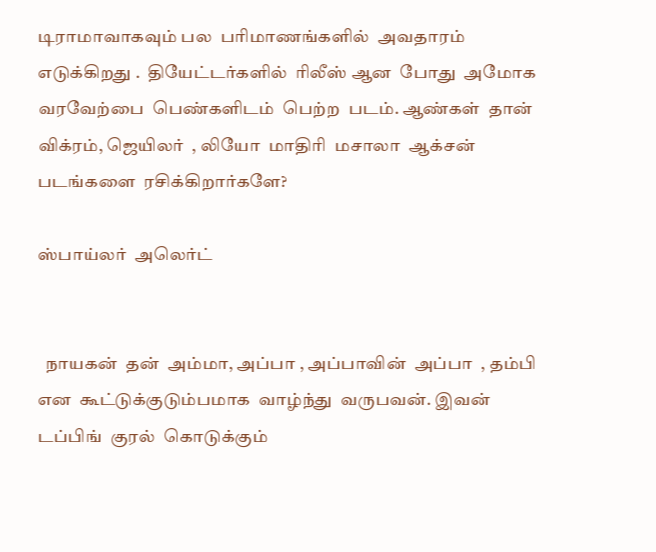டிராமாவாகவும் பல  பரிமாணங்களில்  அவதாரம்  எடுக்கிறது .  தியேட்டர்களில்  ரிலீஸ் ஆன  போது  அமோக  வரவேற்பை  பெண்களிடம்  பெற்ற  படம். ஆண்கள்  தான்  விக்ரம், ஜெயிலர்  , லியோ  மாதிரி  மசாலா  ஆக்சன்  படங்களை  ரசிக்கிறார்களே?

ஸ்பாய்லர்  அலெர்ட்


  நாயகன்  தன்  அம்மா, அப்பா , அப்பாவின்  அப்பா  , தம்பி  என  கூட்டுக்குடும்பமாக  வாழ்ந்து  வருபவன். இவன்  டப்பிங்  குரல்  கொடுக்கும்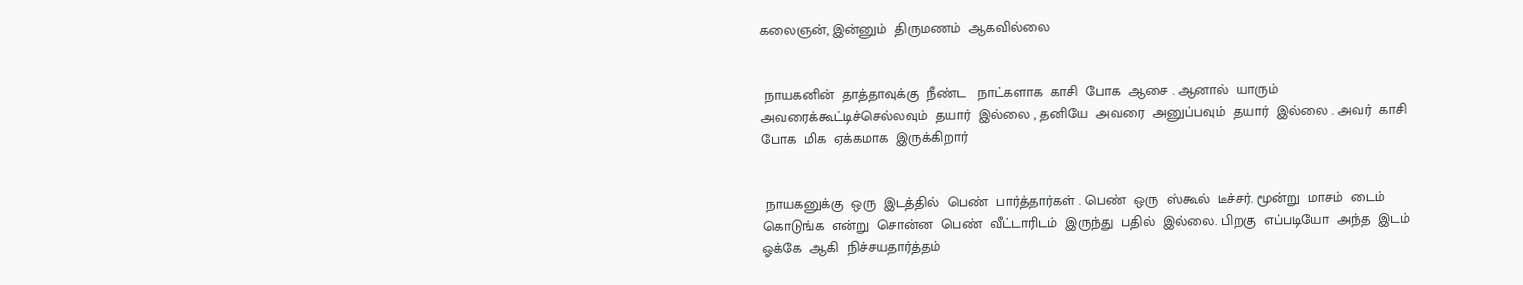கலைஞன், இன்னும்  திருமணம்  ஆகவில்லை


 நாயகனின்  தாத்தாவுக்கு  நீண்ட   நாட்களாக  காசி  போக  ஆசை . ஆனால்  யாரும்  அவரைக்கூட்டிச்செல்லவும்  தயார்  இல்லை , தனியே  அவரை  அனுப்பவும்  தயார்  இல்லை . அவர்  காசி  போக  மிக  ஏக்கமாக  இருக்கிறார்


 நாயகனுக்கு  ஒரு  இடத்தில்  பெண்  பார்த்தார்கள் . பெண்  ஒரு  ஸ்கூல்  டீச்சர். மூன்று  மாசம்  டைம்  கொடுங்க  என்று  சொன்ன  பெண்  வீட்டாரிடம்  இருந்து  பதில்  இல்லை. பிறகு  எப்படியோ  அந்த  இடம்  ஓக்கே  ஆகி  நிச்சயதார்த்தம்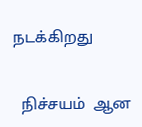நடக்கிறது


  நிச்சயம்  ஆன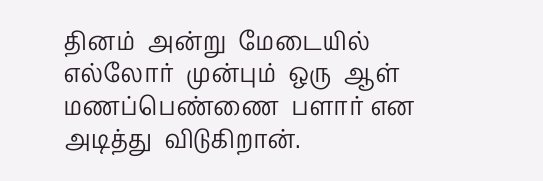தினம்  அன்று  மேடையில்  எல்லோர்  முன்பும்  ஒரு  ஆள் மணப்பெண்ணை  பளார் என  அடித்து  விடுகிறான்.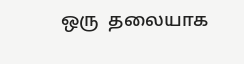ஒரு  தலையாக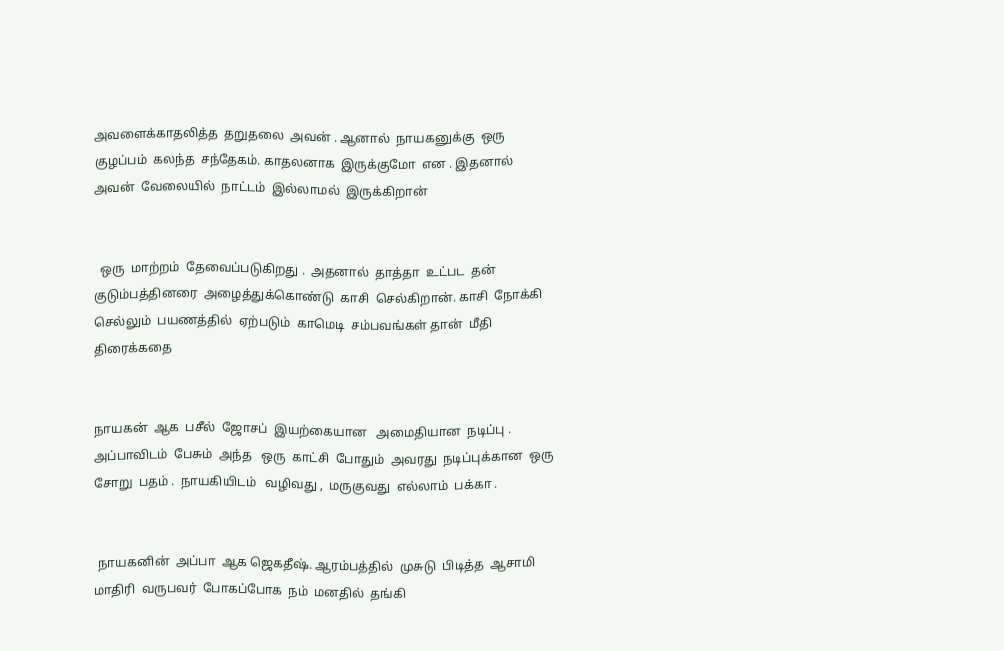அவளைக்காதலித்த  தறுதலை  அவன் . ஆனால்  நாயகனுக்கு  ஒரு  குழப்பம்  கலந்த  சந்தேகம். காதலனாக  இருக்குமோ  என . இதனால் அவன்  வேலையில்  நாட்டம்  இல்லாமல்  இருக்கிறான்


  ஒரு  மாற்றம்  தேவைப்படுகிறது .  அதனால்  தாத்தா  உட்பட  தன்  குடும்பத்தினரை  அழைத்துக்கொண்டு  காசி  செல்கிறான். காசி  நோக்கி  செல்லும்  பயணத்தில்  ஏற்படும்  காமெடி  சம்பவங்கள் தான்  மீதி  திரைக்கதை


நாயகன்  ஆக  பசீல்  ஜோசப்  இயற்கையான   அமைதியான  நடிப்பு . அப்பாவிடம்  பேசும்  அந்த   ஒரு  காட்சி  போதும்  அவரது  நடிப்புக்கான  ஒரு  சோறு  பதம் .  நாயகியிடம்   வழிவது ,  மருகுவது  எல்லாம்  பக்கா .


 நாயகனின்  அப்பா  ஆக ஜெகதீஷ். ஆரம்பத்தில்  முசுடு  பிடித்த  ஆசாமி  மாதிரி  வருபவர்  போகப்போக  நம்  மனதில்  தங்கி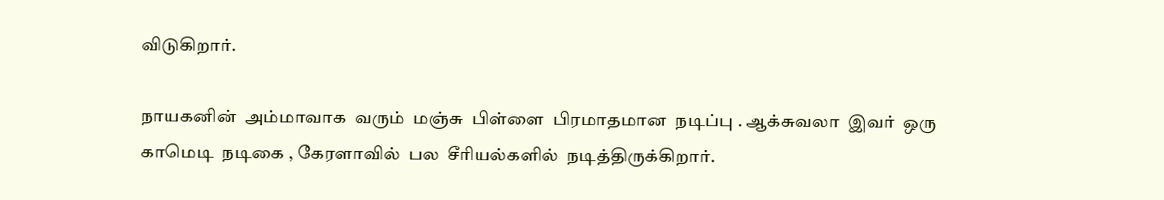விடுகிறார்.

நாயகனின்  அம்மாவாக  வரும்  மஞ்சு  பிள்ளை  பிரமாதமான  நடிப்பு . ஆக்சுவலா  இவர்  ஒரு  காமெடி  நடிகை , கேரளாவில்  பல  சீரியல்களில்  நடித்திருக்கிறார்.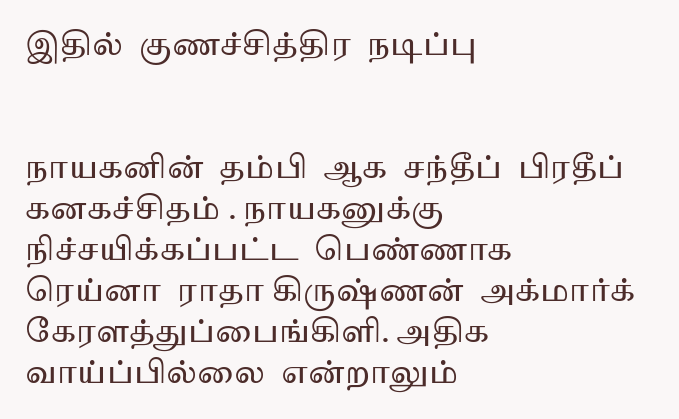இதில்  குணச்சித்திர  நடிப்பு


நாயகனின்  தம்பி  ஆக  சந்தீப்  பிரதீப்  கனகச்சிதம் . நாயகனுக்கு  நிச்சயிக்கப்பட்ட  பெண்ணாக  ரெய்னா  ராதா கிருஷ்ணன்  அக்மார்க்  கேரளத்துப்பைங்கிளி. அதிக  வாய்ப்பில்லை  என்றாலும்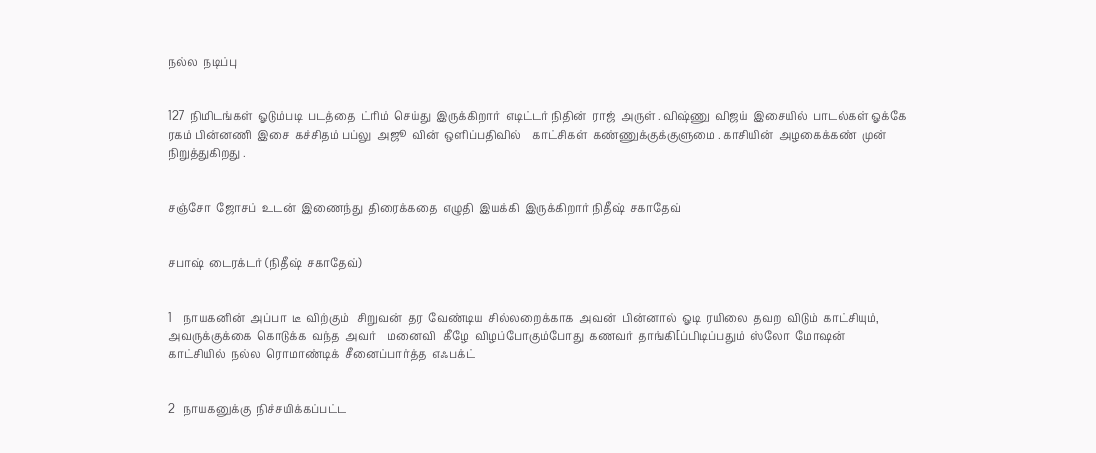நல்ல  நடிப்பு


127  நிமிடங்கள்  ஓடும்படி  படத்தை  ட்ரிம்  செய்து  இருக்கிறார்  எடிட்டர் நிதின்  ராஜ்  அருள் . விஷ்ணு  விஜய்  இசையில்  பாடல்கள் ஓக்கே  ரகம் பின்னணி  இசை  கச்சிதம் பப்லு  அஜூ  வின்  ஒளிப்பதிவில்    காட்சிகள்  கண்ணுக்குக்குளுமை . காசியின்  அழகைக்கண்  முன்  நிறுத்துகிறது .


சஞ்சோ  ஜோசப்  உடன்  இணைந்து  திரைக்கதை  எழுதி  இயக்கி  இருக்கிறார் நிதீஷ்  சகாதேவ்


சபாஷ்  டைரக்டர் (நிதீஷ்  சகாதேவ்)


1    நாயகனின்  அப்பா  டீ  விற்கும்   சிறுவன்  தர  வேண்டிய  சில்லறைக்காக  அவன்  பின்னால்  ஓடி  ரயிலை  தவற  விடும்  காட்சியும், அவருக்குக்கை  கொடுக்க  வந்த  அவர்    மனைவி   கீழே  விழப்போகும்போது  கணவர்  தாங்கி[ப்பிடிப்பதும்  ஸ்லோ  மோஷன்  காட்சியில்  நல்ல  ரொமாண்டிக்  சீனைப்பார்த்த  எஃபக்ட்


2   நாயகனுக்கு  நிச்சயிக்கப்பட்ட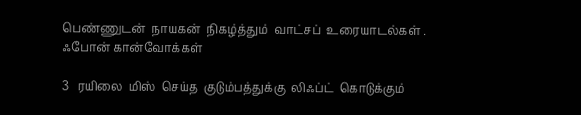பெண்ணுடன்  நாயகன்  நிகழ்த்தும்  வாட்சப்  உரையாடல்கள் .  ஃபோன் கான்வோக்கள்

3   ரயிலை  மிஸ்  செய்த  குடும்பத்துக்கு  லிஃப்ட்  கொடுக்கும்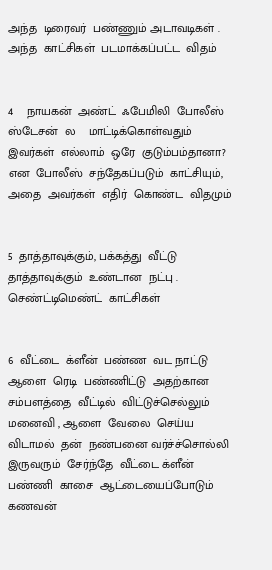அந்த  டிரைவர்  பண்ணும் அடாவடிகள் . அந்த  காட்சிகள்  படமாக்கப்பட்ட  விதம்


4    நாயகன்  அண்ட்  ஃபேமிலி  போலீஸ்  ஸ்டேசன்  ல    மாட்டிக்கொள்வதும்  இவர்கள்  எல்லாம்  ஒரே  குடும்பம்தானா? என  போலீஸ்  சந்தேகப்படும்  காட்சியும், அதை  அவர்கள்  எதிர்  கொண்ட  விதமும்


5  தாத்தாவுக்கும், பக்கத்து  வீட்டு  தாத்தாவுக்கும்  உண்டான  நட்பு .  செண்ட்டிமெண்ட்  காட்சிகள்


6  வீட்டை  க்ளீன்  பண்ண  வட நாட்டு  ஆளை  ரெடி  பண்ணிட்டு  அதற்கான  சம்பளத்தை  வீட்டில்  விட்டுச்செல்லும்  மனைவி , ஆளை  வேலை  செய்ய  விடாமல்  தன்  நண்பனை வர்ச்ச்சொல்லி  இருவரும்  சேர்ந்தே  வீட்டை க்ளீன்  பண்ணி  காசை  ஆட்டையைப்போடும்  கணவன்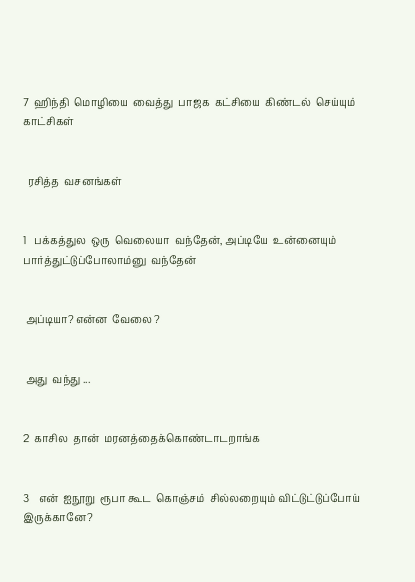7  ஹிந்தி  மொழியை  வைத்து  பாஜக  கட்சியை  கிண்டல்  செய்யும்  காட்சிகள்


  ரசித்த  வசனங்கள்


1   பக்கத்துல  ஒரு  வெலையா  வந்தேன், அப்டியே  உன்னையும்  பார்த்துட்டுப்போலாம்னு  வந்தேன்


 அப்டியா? என்ன  வேலை ?


 அது  வந்து ...


2  காசில  தான்  மரனத்தைக்கொண்டாடறாங்க


3    என்  ஐநூறு  ரூபா கூட  கொஞ்சம்  சில்லறையும் விட்டுட்டுப்போய்  இருக்கானே?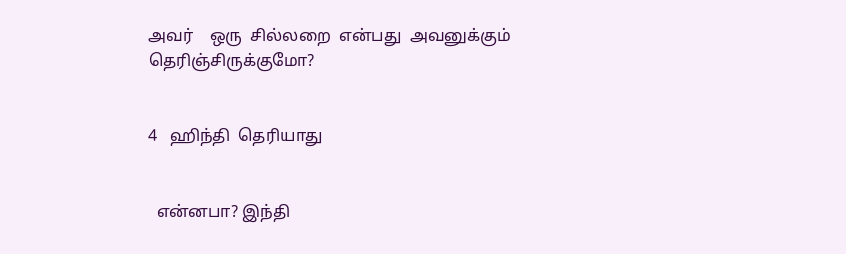அவர்    ஒரு  சில்லறை  என்பது  அவனுக்கும்  தெரிஞ்சிருக்குமோ?


4   ஹிந்தி  தெரியாது


  என்னபா? இந்தி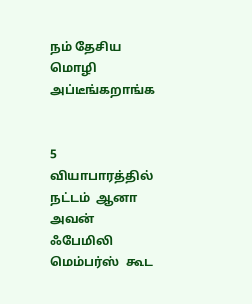நம் தேசிய  மொழி  அப்டீங்கறாங்க


5   வியாபாரத்தில்  நட்டம்  ஆனா  அவன்  ஃபேமிலி  மெம்பர்ஸ்  கூட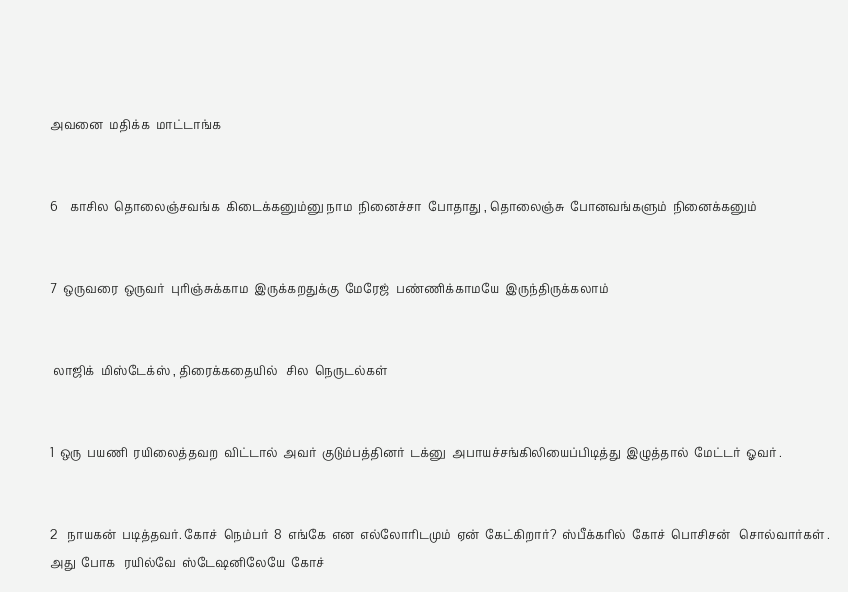அவனை  மதிக்க  மாட்டாங்க


6    காசில  தொலைஞ்சவங்க  கிடைக்கனும்னு நாம  நினைச்சா  போதாது , தொலைஞ்சு  போனவங்களும்  நினைக்கனும்


7  ஒருவரை  ஒருவர்  புரிஞ்சுக்காம  இருக்கறதுக்கு  மேரேஜ்  பண்ணிக்காமயே  இருந்திருக்கலாம்


 லாஜிக்  மிஸ்டேக்ஸ் , திரைக்கதையில்   சில  நெருடல்கள்


1  ஒரு  பயணி  ரயிலைத்தவற  விட்டால்  அவர்  குடும்பத்தினர்  டக்னு  அபாயச்சங்கிலியைப்பிடித்து  இழுத்தால்  மேட்டர்  ஓவர் .


2   நாயகன்  படித்தவர். கோச்  நெம்பர்  8  எங்கே  என  எல்லோரிடமும்  ஏன்  கேட்கிறார்?  ஸ்பீக்கரில்  கோச்  பொசிசன்   சொல்வார்கள் . அது  போக   ரயில்வே  ஸ்டேஷனிலேயே  கோச்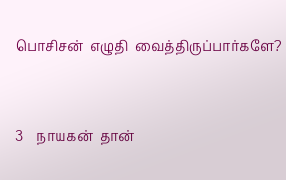பொசிசன்  எழுதி  வைத்திருப்பார்களே?


3    நாயகன்  தான்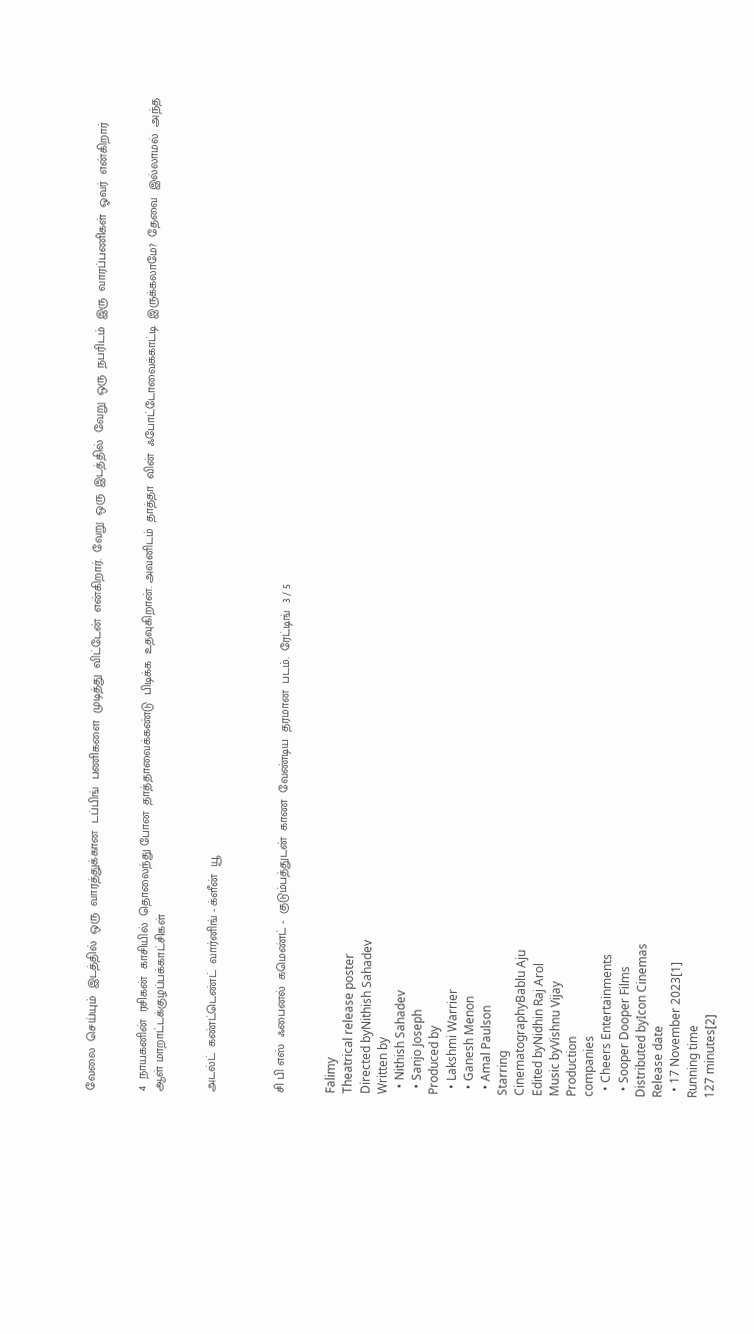வேலை  செய்யும்  இடத்தில்  ஒரு  வாரத்துக்கான  டப்பிங்  பணிகளை  முடித்து  விட்டேன்  என்கிறார்.  வேறு  ஒரு  இடத்தில்  வேறு  ஒரு  நபரிடம்  இரு  வாரப்பணிகள்  ஓவர்  என்கிறார்


4  நாயகனின்  ரசிகன்  காசியில்  தொலைந்து போன  தாத்தாவைக்கண்டு  பிடிக்க  உதவுகிறான். அவனிடம்  தாத்தா  வின்  ஃபோட்டோவைக்காட்டி  இருக்கலாமே?  தேவை  இல்லாமல்  அந்த  ஆள் மாறாட்டக்குழப்பக்காட்சிகள்


அடல்ட்  கண்ட்டெண்ட்  வார்னிங் - க்ளீன்  யூ



சி பி எஸ்  ஃபைனல்  கமெண்ட் -  குடும்பத்துடன்  காண  வேண்டிய  தரமான  படம்.  ரேட்டிங்  3 / 5


Falimy
Theatrical release poster
Directed byNithish Sahadev
Written by
  • Nithish Sahadev
  • Sanjo Joseph
Produced by
  • Lakshmi Warrier
  • Ganesh Menon
  • Amal Paulson
Starring
CinematographyBablu Aju
Edited byNidhin Raj Arol
Music byVishnu Vijay
Production
companies
  • Cheers Entertainments
  • Sooper Dooper Films
Distributed byIcon Cinemas
Release date
  • 17 November 2023[1]
Running time
127 minutes[2]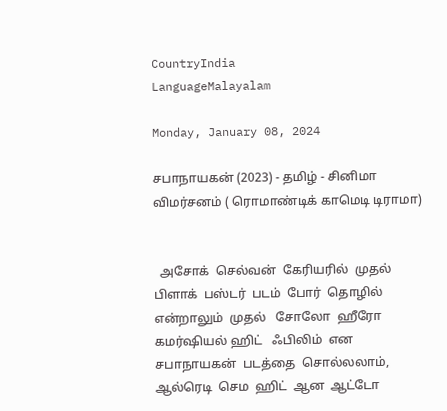CountryIndia
LanguageMalayalam

Monday, January 08, 2024

சபாநாயகன் (2023) - தமிழ் - சினிமா விமர்சனம் ( ரொமாண்டிக் காமெடி டிராமா)


  அசோக்  செல்வன்  கேரியரில்  முதல்  பிளாக்  பஸ்டர்  படம்  போர்  தொழில்  என்றாலும்  முதல்   சோலோ  ஹீரோ கமர்ஷியல் ஹிட்   ஃபிலிம்  என  சபாநாயகன்  படத்தை  சொல்லலாம், ஆல்ரெடி  செம  ஹிட்  ஆன  ஆட்டோ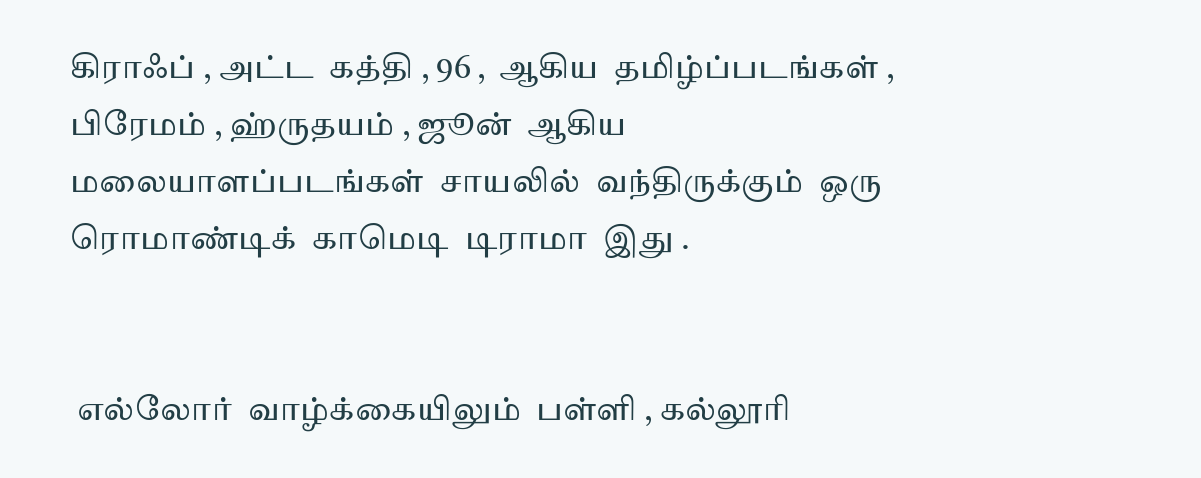கிராஃப் , அட்ட  கத்தி , 96 ,  ஆகிய  தமிழ்ப்படங்கள் ,  பிரேமம் , ஹ்ருதயம் , ஜூன்  ஆகிய  மலையாளப்படங்கள்  சாயலில்  வந்திருக்கும்  ஒரு  ரொமாண்டிக்  காமெடி  டிராமா  இது .


 எல்லோர்  வாழ்க்கையிலும்  பள்ளி , கல்லூரி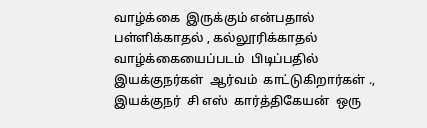வாழ்க்கை  இருக்கும் என்பதால்  பள்ளிக்காதல் , கல்லூரிக்காதல்  வாழ்க்கையைப்படம்  பிடிப்பதில்  இயக்குநர்கள்  ஆர்வம்  காட்டுகிறார்கள் ., இயக்குநர்  சி எஸ்  கார்த்திகேயன்  ஒரு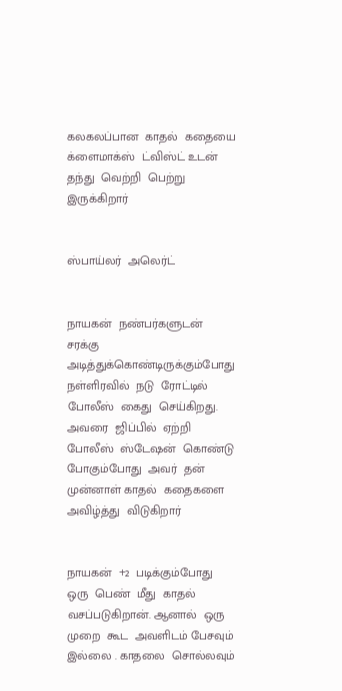கலகலப்பான  காதல்  கதையை  க்ளைமாக்ஸ்  ட்விஸ்ட் உடன்  தந்து  வெற்றி  பெற்று  இருக்கிறார்


ஸ்பாய்லர்  அலெர்ட்


நாயகன்  நண்பர்களுடன்  சரக்கு  அடித்துக்கொண்டிருக்கும்போது   நள்ளிரவில்  நடு  ரோட்டில்  போலீஸ்  கைது  செய்கிறது. அவரை  ஜிப்பில்  ஏற்றி  போலீஸ்  ஸ்டேஷன்  கொண்டு  போகும்போது  அவர்  தன்  முன்னாள் காதல்  கதைகளை  அவிழ்த்து  விடுகிறார்


நாயகன்  +2  படிக்கும்போது  ஒரு  பெண்  மீது  காதல்  வசப்படுகிறான். ஆனால்  ஒரு  முறை  கூட  அவளிடம் பேசவும்  இல்லை . காதலை  சொல்லவும்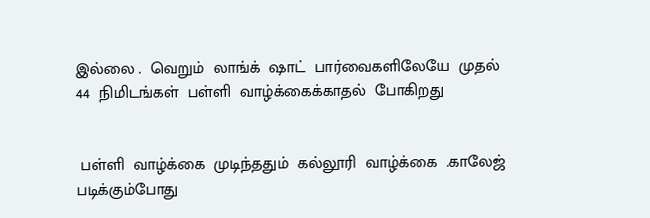இல்லை .  வெறும்  லாங்க்  ஷாட்  பார்வைகளிலேயே  முதல்  44  நிமிடங்கள்  பள்ளி  வாழ்க்கைக்காதல்  போகிறது


 பள்ளி  வாழ்க்கை  முடிந்ததும்  கல்லூரி  வாழ்க்கை  .காலேஜ்  படிக்கும்போது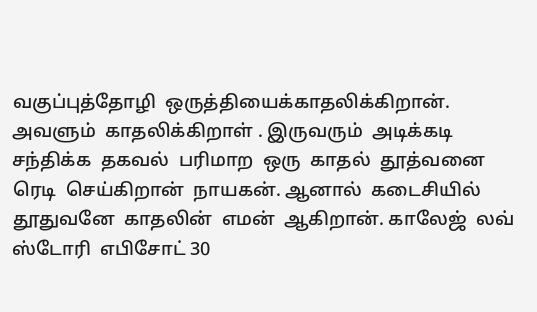வகுப்புத்தோழி  ஒருத்தியைக்காதலிக்கிறான். அவளும்  காதலிக்கிறாள் . இருவரும்  அடிக்கடி  சந்திக்க  தகவல்  பரிமாற  ஒரு  காதல்  தூத்வனை  ரெடி  செய்கிறான்  நாயகன். ஆனால்  கடைசியில்   தூதுவனே  காதலின்  எமன்  ஆகிறான். காலேஜ்  லவ்  ஸ்டோரி  எபிசோட் 30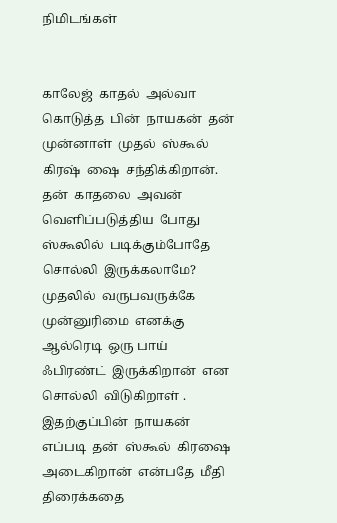நிமிடங்கள்


காலேஜ்  காதல்  அல்வா  கொடுத்த  பின்  நாயகன்  தன்  முன்னாள்  முதல்  ஸ்கூல்  கிரஷ்  ஷை  சந்திக்கிறான்.  தன்  காதலை  அவன்  வெளிப்படுத்திய  போது  ஸ்கூலில்  படிக்கும்போதே  சொல்லி  இருக்கலாமே? முதலில்  வருபவருக்கே  முன்னுரிமை  எனக்கு  ஆல்ரெடி  ஒரு பாய்  ஃபிரண்ட்  இருக்கிறான்  என  சொல்லி  விடுகிறாள் . இதற்குப்பின்  நாயகன்  எப்படி  தன்  ஸ்கூல்  கிரஷை  அடைகிறான்  என்பதே  மீதி  திரைக்கதை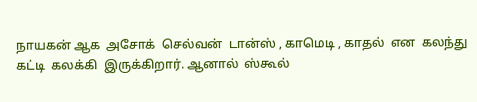நாயகன் ஆக  அசோக்  செல்வன்  டான்ஸ் , காமெடி , காதல்  என  கலந்து  கட்டி  கலக்கி  இருக்கிறார். ஆனால்  ஸ்கூல்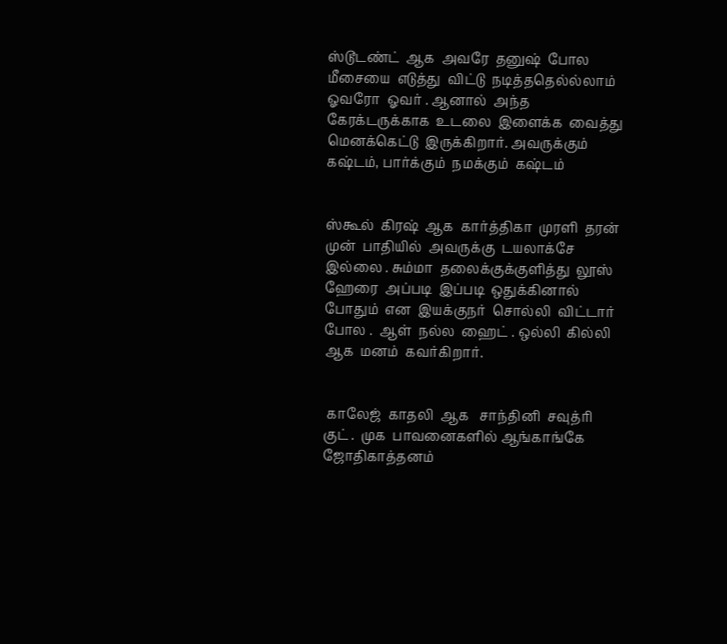ஸ்டூடண்ட்  ஆக  அவரே  தனுஷ்  போல  மீசையை  எடுத்து  விட்டு  நடித்ததெல்ல்லாம்  ஓவரோ  ஓவர் . ஆனால்  அந்த  கேரக்டருக்காக  உடலை  இளைக்க  வைத்து  மெனக்கெட்டு  இருக்கிறார். அவருக்கும்  கஷ்டம், பார்க்கும்  நமக்கும்  கஷ்டம்


ஸ்கூல்  கிரஷ்  ஆக  கார்த்திகா  முரளி  தரன்  முன்  பாதியில்  அவருக்கு  டயலாக்சே  இல்லை . சும்மா  தலைக்குக்குளித்து  லூஸ்  ஹேரை  அப்படி  இப்படி  ஒதுக்கினால்  போதும்  என  இயக்குநர்  சொல்லி  விட்டார்  போல .  ஆள்  நல்ல  ஹைட் . ஒல்லி  கில்லி  ஆக  மனம்  கவர்கிறார்.


 காலேஜ்  காதலி  ஆக   சாந்தினி  சவுத்ரி  குட் .  முக  பாவனைகளில் ஆங்காங்கே  ஜோதிகாத்தனம்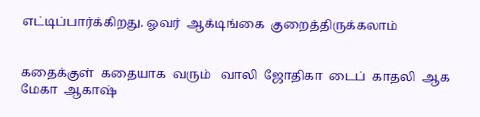எட்டிப்பார்க்கிறது. ஓவர்  ஆக்டிங்கை  குறைத்திருக்கலாம்


கதைக்குள்  கதையாக  வரும்   வாலி  ஜோதிகா  டைப்  காதலி  ஆக  மேகா  ஆகாஷ்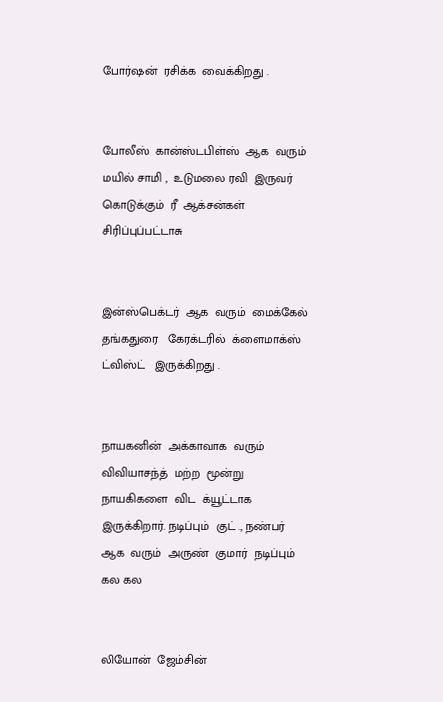போர்ஷன்  ரசிக்க  வைக்கிறது .


போலீஸ்  கான்ஸ்டபிள்ஸ்  ஆக  வரும்  மயில் சாமி ,  உடுமலை ரவி  இருவர்  கொடுக்கும்  ரீ  ஆக்சன்கள்  சிரிப்புப்பட்டாசு


இன்ஸ்பெக்டர்  ஆக  வரும்  மைக்கேல்  தங்கதுரை   கேரக்டரில்  க்ளைமாக்ஸ்  ட்விஸ்ட்   இருக்கிறது .


நாயகனின்  அக்காவாக  வரும்   விவியாசந்த்  மற்ற  மூன்று  நாயகிகளை  விட  க்யூட்டாக  இருக்கிறார். நடிப்பும்  குட் ., நண்பர்  ஆக  வரும்  அருண்  குமார்  நடிப்பும்  கல கல


லியோன்  ஜேம்சின்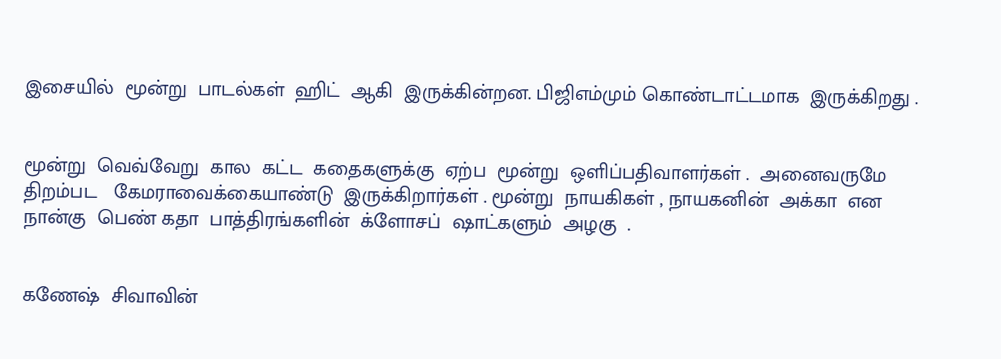இசையில்  மூன்று  பாடல்கள்  ஹிட்  ஆகி  இருக்கின்றன. பிஜிஎம்மும் கொண்டாட்டமாக  இருக்கிறது .


மூன்று  வெவ்வேறு  கால  கட்ட  கதைகளுக்கு  ஏற்ப  மூன்று  ஒளிப்பதிவாளர்கள் .  அனைவருமே  திறம்பட   கேமராவைக்கையாண்டு  இருக்கிறார்கள் . மூன்று  நாயகிகள் , நாயகனின்  அக்கா  என  நான்கு  பெண் கதா  பாத்திரங்களின்  க்ளோசப்  ஷாட்களும்  அழகு  .


கணேஷ்  சிவாவின்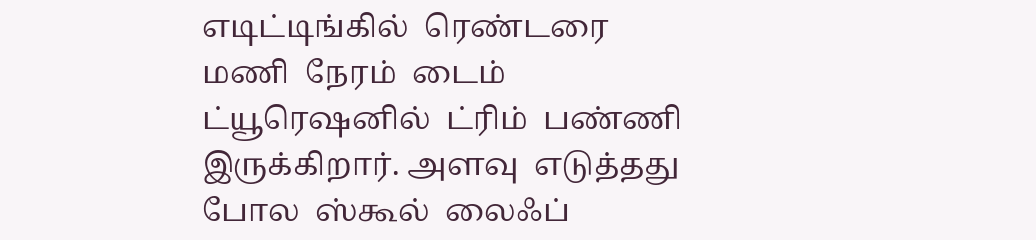எடிட்டிங்கில்  ரெண்டரை  மணி  நேரம்  டைம்  ட்யூரெஷனில்  ட்ரிம்  பண்ணி  இருக்கிறார். அளவு  எடுத்தது  போல  ஸ்கூல்  லைஃப்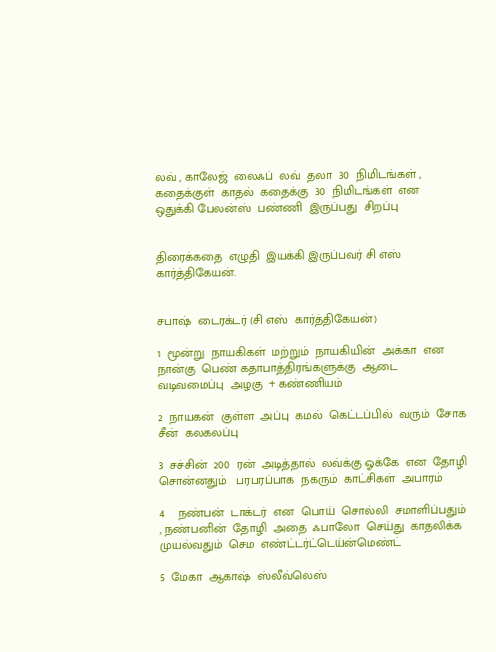லவ் , காலேஜ்  லைஃப்  லவ்  தலா  30  நிமிடங்கள் , கதைக்குள்  காதல்  கதைக்கு  30  நிமிடங்கள்  என  ஒதுக்கி பேலன்ஸ்  பண்ணி  இருப்பது  சிறப்பு


திரைக்கதை  எழுதி  இயக்கி இருப்பவர் சி எஸ்  கார்த்திகேயன்.


சபாஷ்  டைரக்டர் (சி எஸ்  கார்த்திகேயன்)

1  மூன்று  நாயகிகள்  மற்றும்  நாயகியின்  அக்கா  என  நான்கு  பெண் கதாபாத்திரங்களுக்கு  ஆடை  வடிவமைப்பு  அழகு  + கண்ணியம்

2  நாயகன்  குள்ள  அப்பு  கமல்  கெட்டப்பில்  வரும்  சோக  சீன்  கலகலப்பு

3  சச்சின்  200  ரன்  அடித்தால்  லவ்க்கு ஓக்கே  என  தோழி  சொன்னதும்   பரபரப்பாக  நகரும்  காட்சிகள்  அபாரம்

4    நண்பன்  டாக்டர்  என  பொய்  சொல்லி  சமாளிப்பதும் , நண்பனின்  தோழி  அதை  ஃபாலோ  செய்து  காதலிக்க  முயல்வதும்  செம  எண்ட்டர்ட்டெய்ன்மெண்ட்

5  மேகா  ஆகாஷ்  ஸ்லீவ்லெஸ்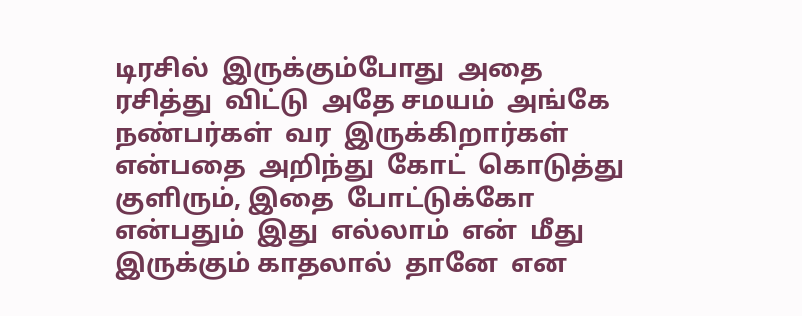டிரசில்  இருக்கும்போது  அதை  ரசித்து  விட்டு  அதே சமயம்  அங்கே  நண்பர்கள்  வர  இருக்கிறார்கள்  என்பதை  அறிந்து  கோட்  கொடுத்து  குளிரும், இதை  போட்டுக்கோ  என்பதும்  இது  எல்லாம்  என்  மீது  இருக்கும் காதலால்  தானே  என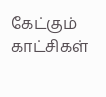கேட்கும்  காட்சிகள்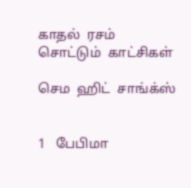காதல்  ரசம்  சொட்டும்  காட்சிகள்

செம  ஹிட்  சாங்க்ஸ்


1   பேபிமா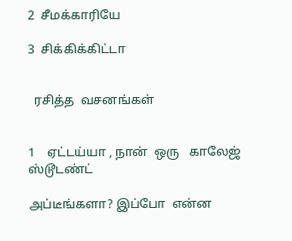2  சீமக்காரியே

3  சிக்கிக்கிட்டா


  ரசித்த  வசனங்கள்


1    ஏட்டய்யா , நான்  ஒரு   காலேஜ்  ஸ்டூடண்ட்

அப்டீங்களா? இப்போ  என்ன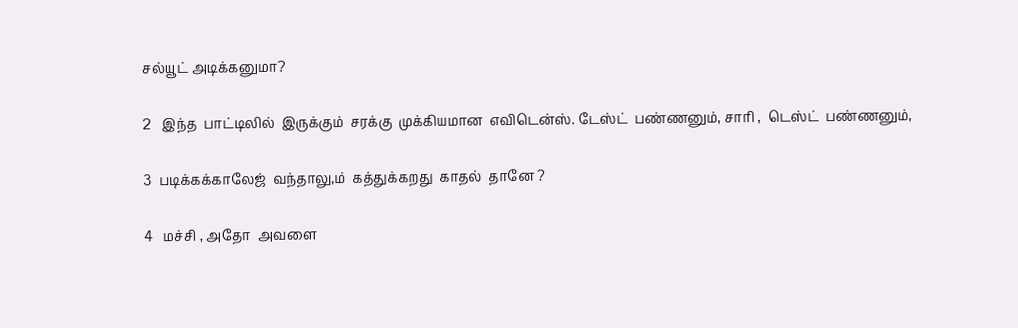சல்யூட் அடிக்கனுமா?

2   இந்த  பாட்டிலில்  இருக்கும்  சரக்கு  முக்கியமான  எவிடென்ஸ். டேஸ்ட்  பண்ணனும், சாரி ,  டெஸ்ட்  பண்ணனும்,

3  படிக்கக்காலேஜ்  வந்தாலு,ம்  கத்துக்கறது  காதல்  தானே ?

4   மச்சி , அதோ  அவளை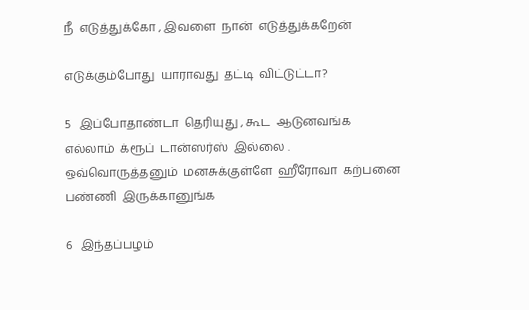நீ  எடுத்துக்கோ , இவளை  நான்  எடுத்துக்கறேன்

எடுக்கும்போது  யாராவது  தட்டி  விட்டுட்டா?

5   இப்போதாண்டா  தெரியுது , கூட  ஆடுனவங்க  எல்லாம்  க்ரூப்  டான்ஸர்ஸ்  இல்லை . ஒவ்வொருத்தனும்  மனசுக்குள்ளே  ஹீரோவா  கற்பனை  பண்ணி  இருக்கானுங்க

6   இந்தப்பழம்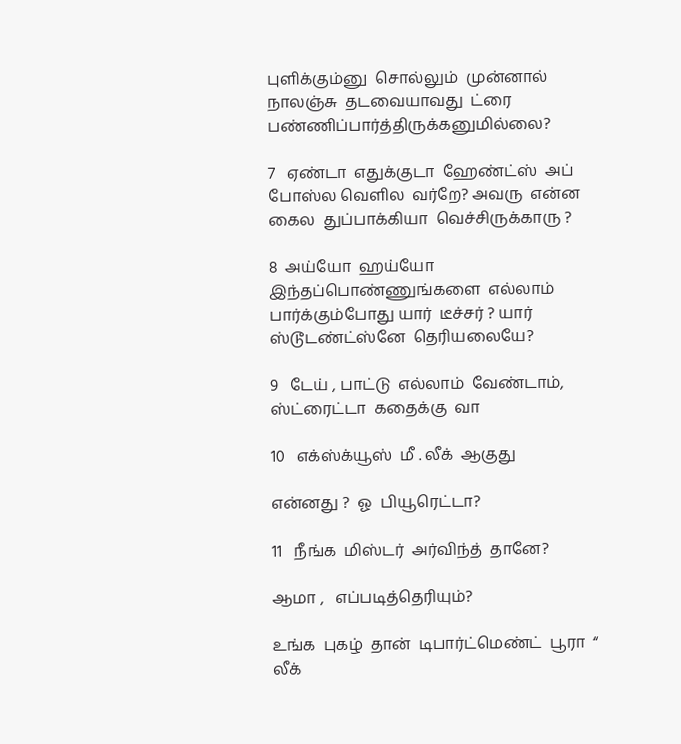புளிக்கும்னு  சொல்லும்  முன்னால்  நாலஞ்சு  தடவையாவது  ட்ரை  பண்ணிப்பார்த்திருக்கனுமில்லை?

7   ஏண்டா  எதுக்குடா  ஹேண்ட்ஸ்  அப் போஸ்ல வெளில  வர்றே? அவரு  என்ன  கைல  துப்பாக்கியா  வெச்சிருக்காரு ?

8  அய்யோ  ஹய்யோ இந்தப்பொண்ணுங்களை  எல்லாம்  பார்க்கும்போது யார்  டீச்சர் ? யார் ஸ்டூடண்ட்ஸ்னே  தெரியலையே?

9   டேய் , பாட்டு  எல்லாம்  வேண்டாம், ஸ்ட்ரைட்டா  கதைக்கு  வா

10   எக்ஸ்க்யூஸ்  மீ . லீக்  ஆகுது

என்னது ?  ஓ  பியூரெட்டா?

11   நீங்க  மிஸ்டர்  அர்விந்த்  தானே?

ஆமா ,   எப்படித்தெரியும்?

உங்க  புகழ்  தான்  டிபார்ட்மெண்ட்  பூரா  “ லீக்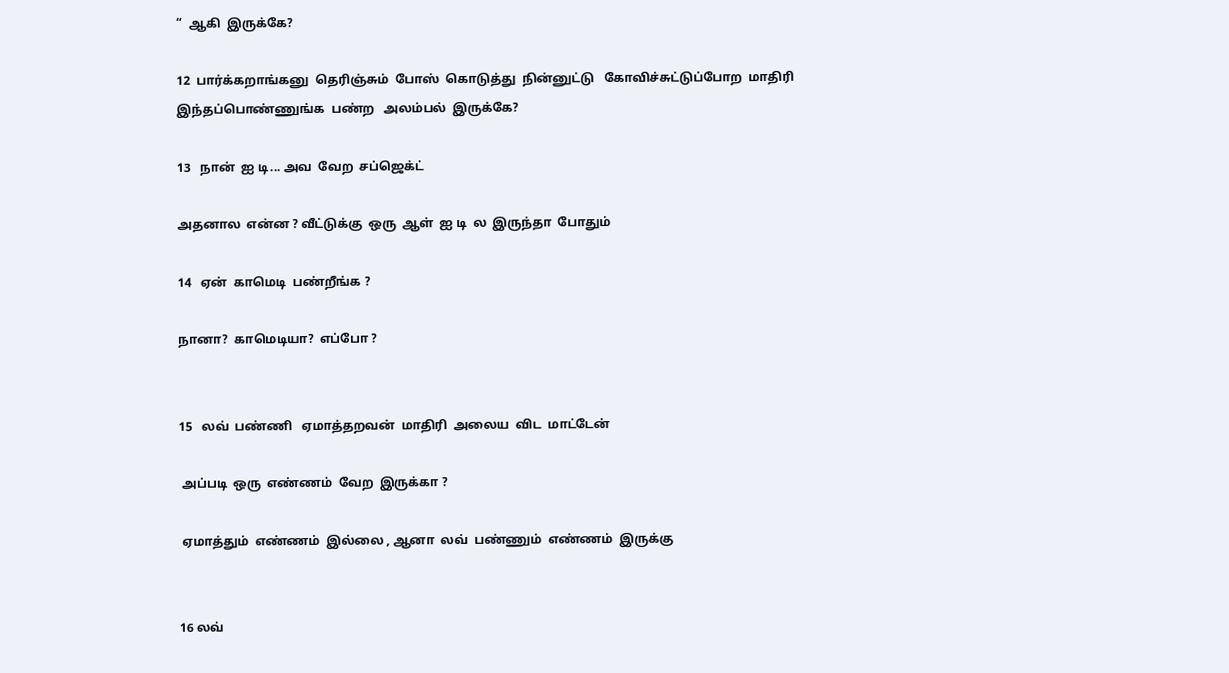“  ஆகி  இருக்கே?

12  பார்க்கறாங்கனு  தெரிஞ்சும்  போஸ்  கொடுத்து  நின்னுட்டு   கோவிச்சுட்டுப்போற  மாதிரி  இந்தப்பொண்ணுங்க  பண்ற   அலம்பல்  இருக்கே?

13   நான்  ஐ டி... அவ  வேற  சப்ஜெக்ட்

அதனால  என்ன ? வீட்டுக்கு  ஒரு  ஆள்  ஐ டி  ல  இருந்தா  போதும்

14   ஏன்  காமெடி  பண்றீங்க ?

நானா?  காமெடியா?  எப்போ ?


15   லவ்  பண்ணி   ஏமாத்தறவன்  மாதிரி  அலைய  விட  மாட்டேன்

 அப்படி  ஒரு  எண்ணம்  வேற  இருக்கா ?

 ஏமாத்தும்  எண்ணம்  இல்லை , ஆனா  லவ்  பண்ணும்  எண்ணம்  இருக்கு


16 லவ்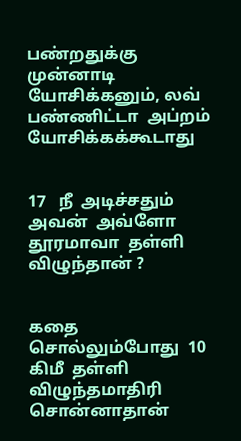பண்றதுக்கு  முன்னாடி  யோசிக்கனும், லவ்  பண்ணிட்டா  அப்றம்  யோசிக்கக்கூடாது


17   நீ  அடிச்சதும்  அவன்  அவ்ளோ  தூரமாவா  தள்ளி  விழுந்தான் ?


கதை  சொல்லும்போது  10  கிமீ  தள்ளி  விழுந்தமாதிரி  சொன்னாதான்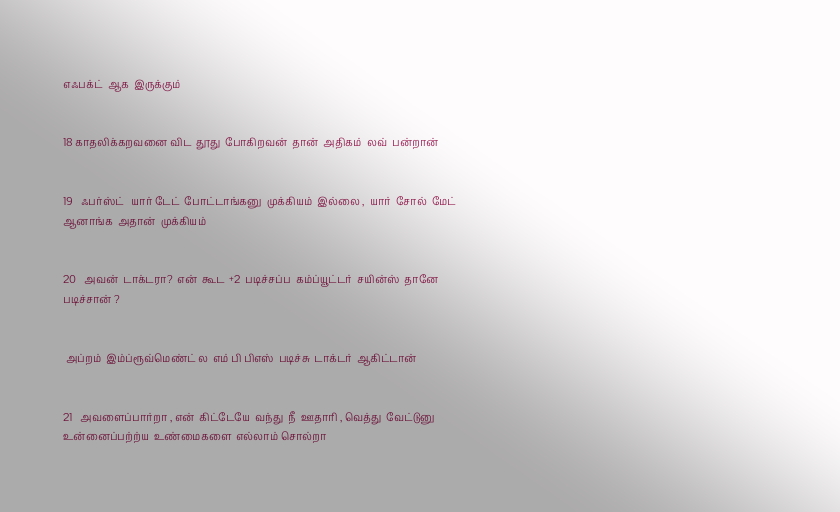எஃபக்ட்  ஆக  இருக்கும்


18 காதலிக்கறவனை விட  தூது  போகிறவன்  தான்  அதிகம்  லவ்  பன்றான்


19   ஃபர்ஸ்ட்   யார் டேட்  போட்டாங்கனு  முக்கியம்  இல்லை ,  யார்  சோல்  மேட்  ஆனாங்க  அதான்  முக்கியம்


20   அவன்  டாக்டரா?  என்  கூட  +2  படிச்சப்ப  கம்ப்யூட்டர்  சயின்ஸ்  தானே  படிச்சான் ?


 அப்றம்  இம்ப்ரூவ்மெண்ட் ல  எம் பி பிஎஸ்  படிச்சு  டாக்டர்  ஆகிட்டான்


21   அவளைப்பார்றா , என்  கிட்டேயே  வந்து  நீ  ஊதாரி , வெத்து  வேட்டுனு  உன்னைப்பற்ற்ய  உண்மைகளை  எல்லாம் சொல்றா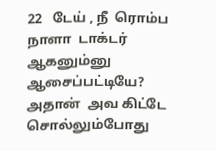22   டேய் , நீ  ரொம்ப  நாளா  டாக்டர்  ஆகனும்னு  ஆசைப்பட்டியே? அதான்  அவ கிட்டே  சொல்லும்போது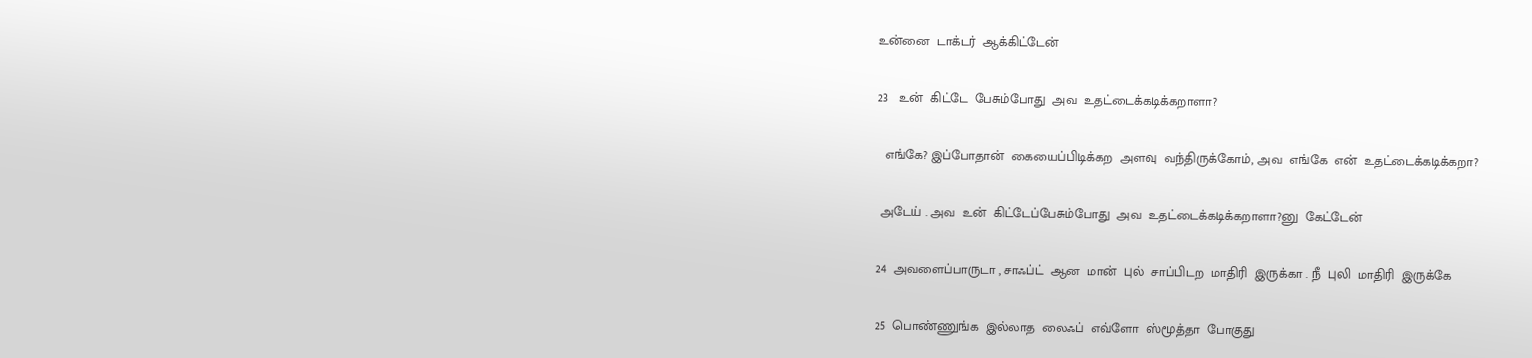உன்னை  டாக்டர்  ஆக்கிட்டேன்


23   உன்  கிட்டே  பேசும்போது  அவ  உதட்டைக்கடிக்கறாளா?


  எங்கே? இப்போதான்  கையைப்பிடிக்கற  அளவு  வந்திருக்கோம், அவ  எங்கே  என்  உதட்டைக்கடிக்கறா?


 அடேய் . அவ  உன்  கிட்டேப்பேசும்போது  அவ  உதட்டைக்கடிக்கறாளா?னு  கேட்டேன்


24  அவளைப்பாருடா , சாஃப்ட்  ஆன  மான்  புல்  சாப்பிடற  மாதிரி  இருக்கா . நீ  புலி  மாதிரி  இருக்கே


25  பொண்ணுங்க  இல்லாத  லைஃப்  எவ்ளோ  ஸ்மூத்தா  போகுது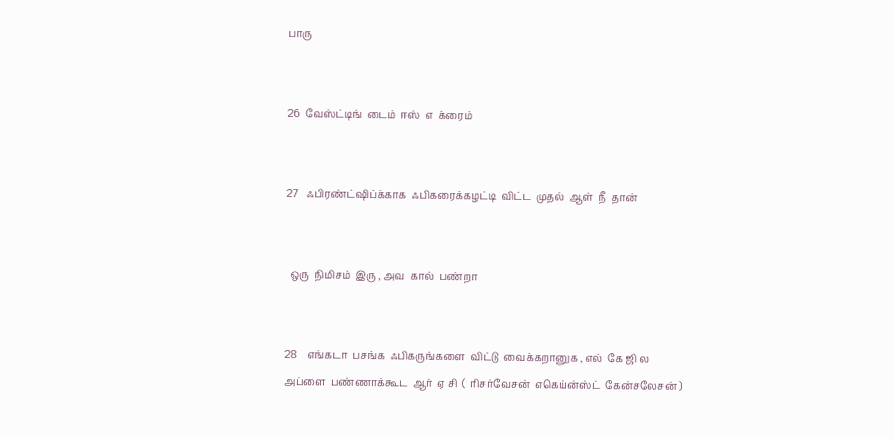பாரு


26  வேஸ்ட்டிங்  டைம்  ஈஸ்  எ  க்ரைம்


27   ஃபிரண்ட்ஷிப்க்காக  ஃபிகரைக்கழட்டி  விட்ட  முதல்  ஆள்  நீ  தான்


  ஒரு  நிமிசம்  இரு , அவ  கால்  பண்றா


28    எங்கடா  பசங்க  ஃபிகருங்களை  விட்டு  வைக்கறானுக , எல்  கே ஜி ல  அப்ளை  பண்ணாக்கூட  ஆர்  ஏ சி  (  ரிசர்வேசன்  எகெய்ன்ஸ்ட்  கேன்சலேசன் )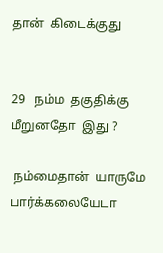தான்  கிடைக்குது


29   நம்ம  தகுதிக்கு  மீறுனதோ  இது ?

 நம்மைதான்  யாருமே  பார்க்கலையேடா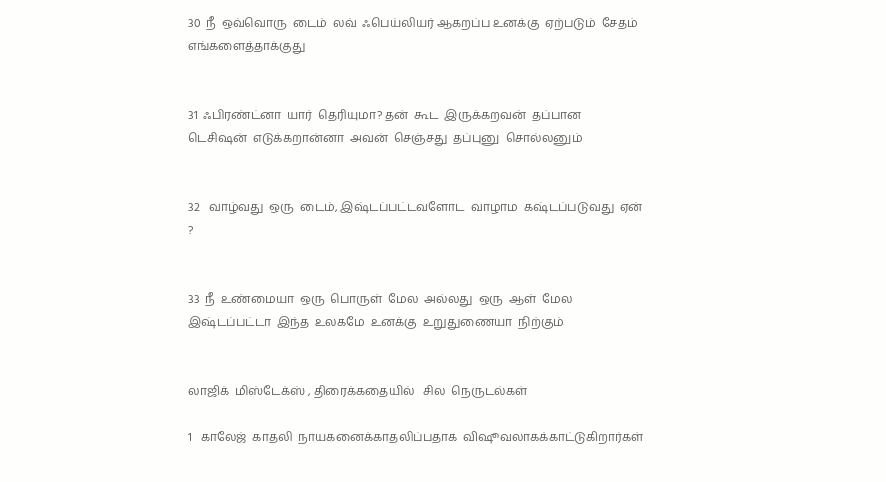30  நீ  ஒவ்வொரு  டைம்  லவ்  ஃபெய்லியர் ஆகறப்ப உனக்கு  ஏற்படும்  சேதம்  எங்களைத்தாக்குது


31  ஃபிரண்ட்னா  யார்  தெரியுமா? தன்  கூட  இருக்கறவன்  தப்பான  டெசிஷன்  எடுக்கறான்னா  அவன்  செஞ்சது  தப்புனு  சொல்லனும்


32   வாழ்வது  ஒரு  டைம், இஷ்டப்பட்டவளோட  வாழாம  கஷ்டப்படுவது  ஏன் ?


33  நீ  உண்மையா  ஒரு  பொருள்  மேல  அல்லது  ஒரு  ஆள்  மேல  இஷ்டப்பட்டா  இந்த  உலகமே  உனக்கு  உறுதுணையா  நிற்கும்


லாஜிக்  மிஸ்டேக்ஸ் , திரைக்கதையில்   சில  நெருடல்கள்

1   காலேஜ்  காதலி  நாயகனைக்காதலிப்பதாக  விஷூவலாகக்காட்டுகிறார்கள்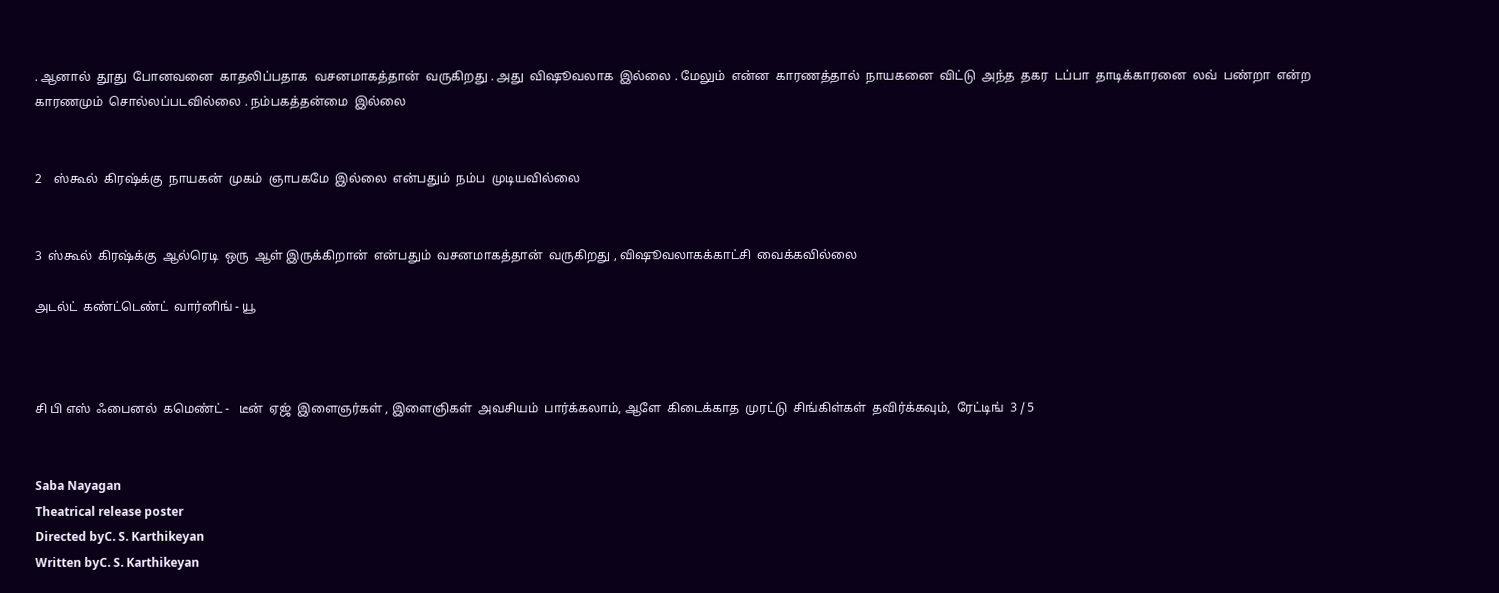. ஆனால்  தூது  போனவனை  காதலிப்பதாக  வசனமாகத்தான்  வருகிறது . அது  விஷூவலாக  இல்லை . மேலும்  என்ன  காரணத்தால்  நாயகனை  விட்டு  அந்த  தகர  டப்பா  தாடிக்காரனை  லவ்  பண்றா  என்ற  காரணமும்  சொல்லப்படவில்லை . நம்பகத்தன்மை  இல்லை


2    ஸ்கூல்  கிரஷ்க்கு  நாயகன்  முகம்  ஞாபகமே  இல்லை  என்பதும்  நம்ப  முடியவில்லை


3  ஸ்கூல்  கிரஷ்க்கு  ஆல்ரெடி  ஒரு  ஆள் இருக்கிறான்  என்பதும்  வசனமாகத்தான்  வருகிறது , விஷூவலாகக்காட்சி  வைக்கவில்லை

அடல்ட்  கண்ட்டெண்ட்  வார்னிங் - யூ



சி பி எஸ்  ஃபைனல்  கமெண்ட் -   டீன்  ஏஜ்  இளைஞர்கள் , இளைஞிகள்  அவசியம்  பார்க்கலாம், ஆளே  கிடைக்காத  முரட்டு  சிங்கிள்கள்  தவிர்க்கவும்,  ரேட்டிங்  3 / 5


Saba Nayagan
Theatrical release poster
Directed byC. S. Karthikeyan
Written byC. S. Karthikeyan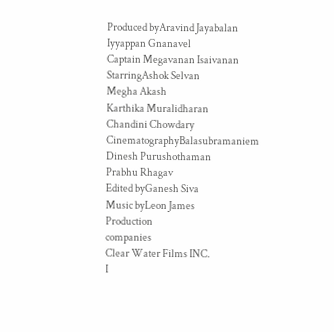Produced byAravind Jayabalan
Iyyappan Gnanavel
Captain Megavanan Isaivanan
StarringAshok Selvan
Megha Akash
Karthika Muralidharan
Chandini Chowdary
CinematographyBalasubramaniem
Dinesh Purushothaman
Prabhu Rhagav
Edited byGanesh Siva
Music byLeon James
Production
companies
Clear Water Films INC.
I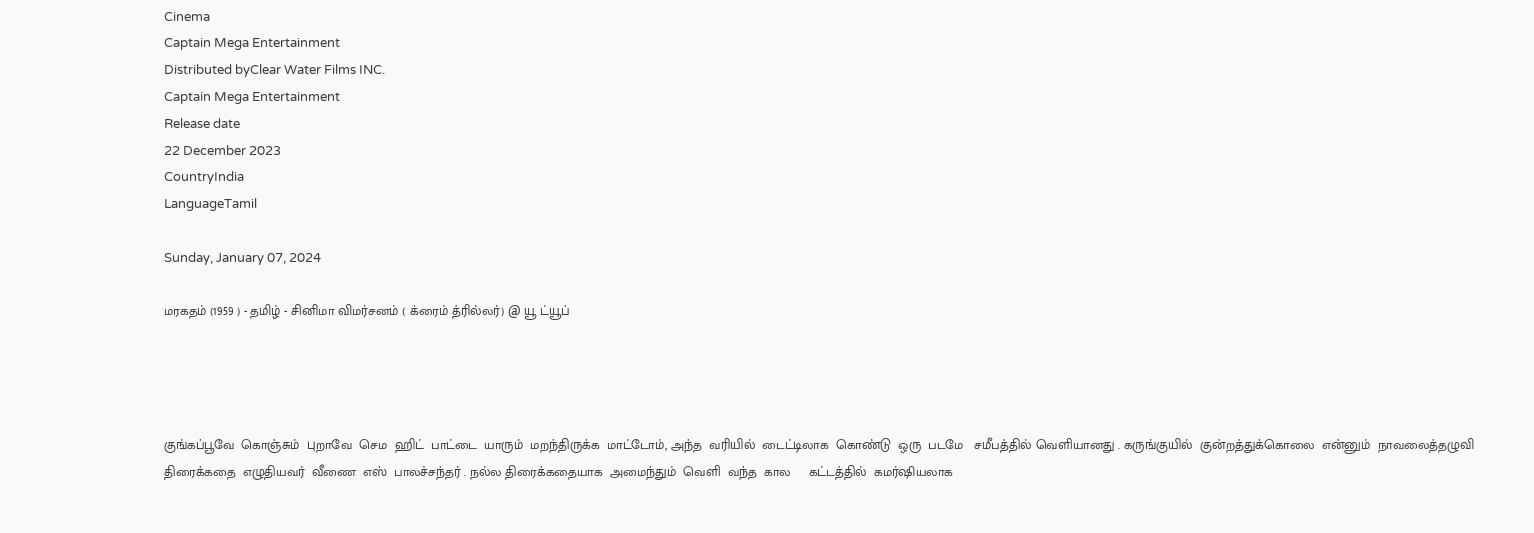Cinema
Captain Mega Entertainment
Distributed byClear Water Films INC.
Captain Mega Entertainment
Release date
22 December 2023
CountryIndia
LanguageTamil

Sunday, January 07, 2024

மரகதம் (1959 ) - தமிழ் - சினிமா விமர்சனம் ( க்ரைம் த்ரில்லர்) @ யூ ட்யூப்




குங்கப்பூவே  கொஞ்சும்  புறாவே  செம  ஹிட்  பாட்டை  யாரும்  மறந்திருக்க  மாட்டோம், அந்த  வரியில்  டைட்டிலாக  கொண்டு  ஒரு  படமே   சமீபத்தில் வெளியானது . கருங்குயில்  குன்றத்துக்கொலை  என்னும்  நாவலைத்தழுவி  திரைக்கதை  எழுதியவர்  வீணை  எஸ்  பாலச்சந்தர் . நல்ல திரைக்கதையாக  அமைந்தும்  வெளி  வந்த  கால     கட்டத்தில்  கமர்ஷியலாக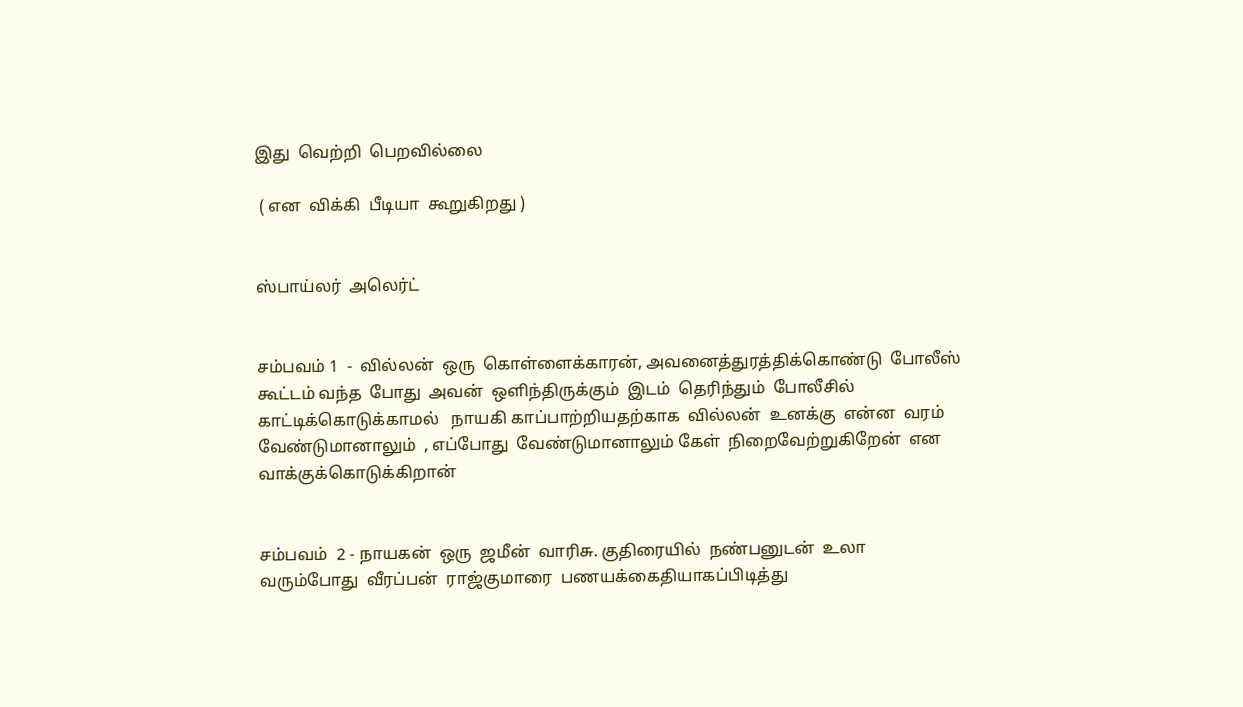இது  வெற்றி  பெறவில்லை

 ( என  விக்கி  பீடியா  கூறுகிறது )


ஸ்பாய்லர்  அலெர்ட்


சம்பவம் 1  -  வில்லன்  ஒரு  கொள்ளைக்காரன், அவனைத்துரத்திக்கொண்டு  போலீஸ்  கூட்டம் வந்த  போது  அவன்  ஒளிந்திருக்கும்  இடம்  தெரிந்தும்  போலீசில்  காட்டிக்கொடுக்காமல்   நாயகி காப்பாற்றியதற்காக  வில்லன்  உனக்கு  என்ன  வரம்  வேண்டுமானாலும்  , எப்போது  வேண்டுமானாலும் கேள்  நிறைவேற்றுகிறேன்  என  வாக்குக்கொடுக்கிறான்


சம்பவம்  2 - நாயகன்  ஒரு  ஜமீன்  வாரிசு. குதிரையில்  நண்பனுடன்  உலா  வரும்போது  வீரப்பன்  ராஜ்குமாரை  பணயக்கைதியாகப்பிடித்து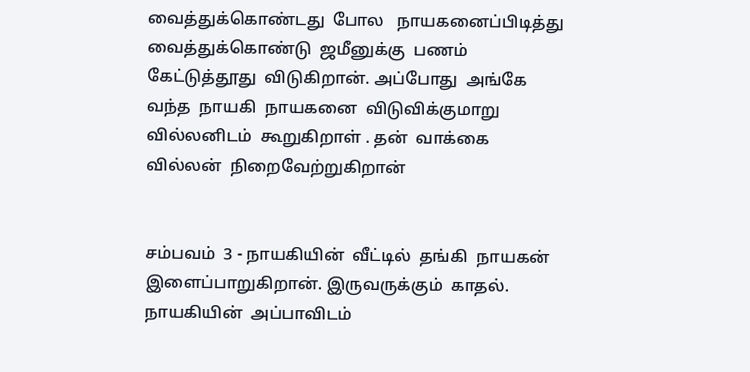வைத்துக்கொண்டது  போல   நாயகனைப்பிடித்து  வைத்துக்கொண்டு  ஜமீனுக்கு  பணம்  கேட்டுத்தூது  விடுகிறான். அப்போது  அங்கே  வந்த  நாயகி  நாயகனை  விடுவிக்குமாறு  வில்லனிடம்  கூறுகிறாள் . தன்  வாக்கை  வில்லன்  நிறைவேற்றுகிறான்


சம்பவம்  3 - நாயகியின்  வீட்டில்  தங்கி  நாயகன்  இளைப்பாறுகிறான். இருவருக்கும்  காதல். நாயகியின்  அப்பாவிடம்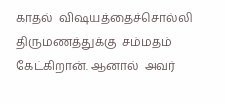காதல்  விஷயத்தைச்சொல்லி  திருமணத்துக்கு  சம்மதம்  கேட்கிறான். ஆனால்  அவர்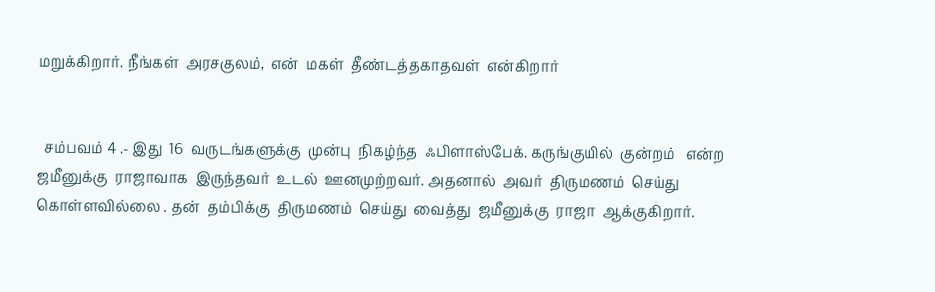மறுக்கிறார். நீங்கள்  அரசகுலம்,  என்  மகள்  தீண்டத்தகாதவள்  என்கிறார்


  சம்பவம் 4 .- இது  16  வருடங்களுக்கு  முன்பு  நிகழ்ந்த  ஃபிளாஸ்பேக். கருங்குயில்  குன்றம்   என்ற ஜமீனுக்கு  ராஜாவாக  இருந்தவர்  உடல்  ஊனமுற்றவர். அதனால்  அவர்  திருமணம்  செய்து  கொள்ளவில்லை . தன்  தம்பிக்கு  திருமணம்  செய்து  வைத்து  ஜமீனுக்கு  ராஜா  ஆக்குகிறார்.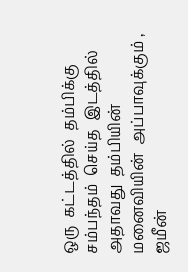ஒரு  கட்டத்தில்  தம்பிக்கு  சம்பந்தம்  செய்த  இடத்தில்  அதாவது  தம்பியின்  மனைவியின்  அப்பாவுக்கும் ,  ஜமீன்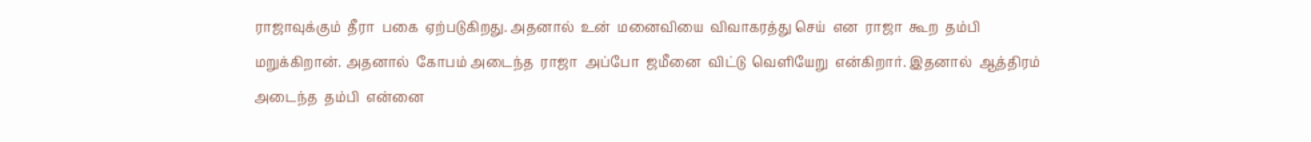ராஜாவுக்கும்  தீரா  பகை  ஏற்படுகிறது. அதனால்  உன்  மனைவியை  விவாகரத்து செய்  என  ராஜா  கூற  தம்பி  மறுக்கிறான். அதனால்  கோபம் அடைந்த  ராஜா  அப்போ  ஜமீனை  விட்டு  வெளியேறு  என்கிறார். இதனால்  ஆத்திரம் அடைந்த  தம்பி  என்னை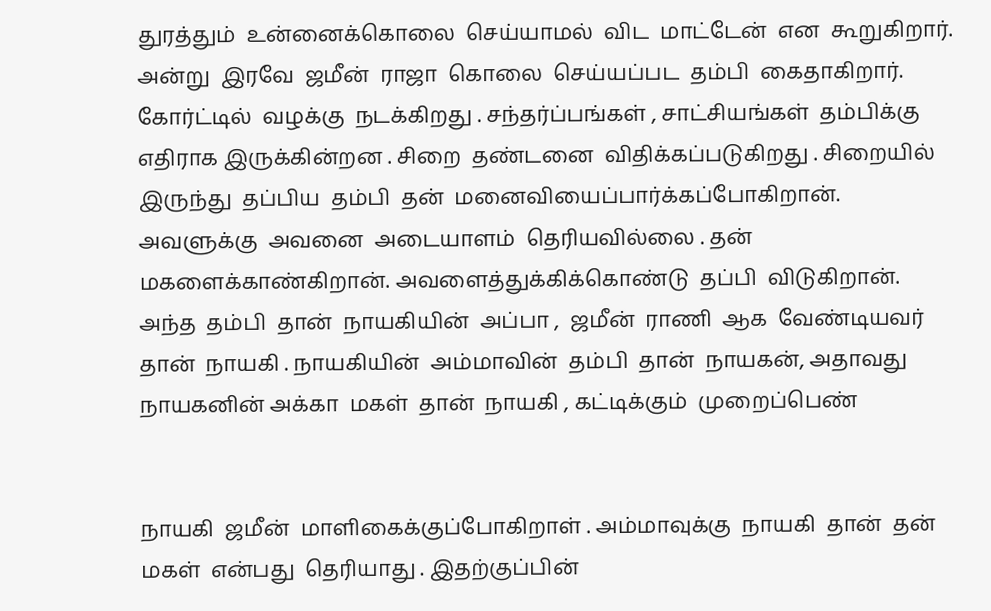துரத்தும்  உன்னைக்கொலை  செய்யாமல்  விட  மாட்டேன்  என  கூறுகிறார். அன்று  இரவே  ஜமீன்  ராஜா  கொலை  செய்யப்பட  தம்பி  கைதாகிறார். கோர்ட்டில்  வழக்கு  நடக்கிறது . சந்தர்ப்பங்கள் , சாட்சியங்கள்  தம்பிக்கு  எதிராக இருக்கின்றன . சிறை  தண்டனை  விதிக்கப்படுகிறது . சிறையில்  இருந்து  தப்பிய  தம்பி  தன்  மனைவியைப்பார்க்கப்போகிறான். அவளுக்கு  அவனை  அடையாளம்  தெரியவில்லை . தன்  மகளைக்காண்கிறான். அவளைத்துக்கிக்கொண்டு  தப்பி  விடுகிறான்.  அந்த  தம்பி  தான்  நாயகியின்  அப்பா ,  ஜமீன்  ராணி  ஆக  வேண்டியவர்  தான்  நாயகி . நாயகியின்  அம்மாவின்  தம்பி  தான்  நாயகன், அதாவது  நாயகனின் அக்கா  மகள்  தான்  நாயகி , கட்டிக்கும்  முறைப்பெண்


நாயகி  ஜமீன்  மாளிகைக்குப்போகிறாள் . அம்மாவுக்கு  நாயகி  தான்  தன்  மகள்  என்பது  தெரியாது . இதற்குப்பின்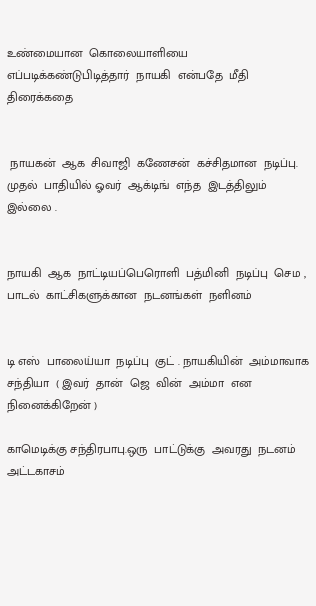உண்மையான  கொலையாளியை  எப்படிக்கண்டுபிடித்தார்  நாயகி  என்பதே  மீதி  திரைக்கதை


 நாயகன்  ஆக  சிவாஜி  கணேசன்  கச்சிதமான  நடிப்பு.  முதல்  பாதியில் ஓவர்  ஆக்டிங்  எந்த  இடத்திலும்  இல்லை .


நாயகி  ஆக  நாட்டியப்பெரொளி  பத்மினி  நடிப்பு  செம ,  பாடல்  காட்சிகளுக்கான  நடனங்கள்  நளினம்


டி எஸ்  பாலைய்யா  நடிப்பு  குட் . நாயகியின்  அம்மாவாக  சந்தியா  ( இவர்  தான்  ஜெ  வின்  அம்மா  என  நினைக்கிறேன் )

காமெடிக்கு சந்திரபாபு.ஒரு  பாட்டுக்கு  அவரது  நடனம்  அட்டகாசம்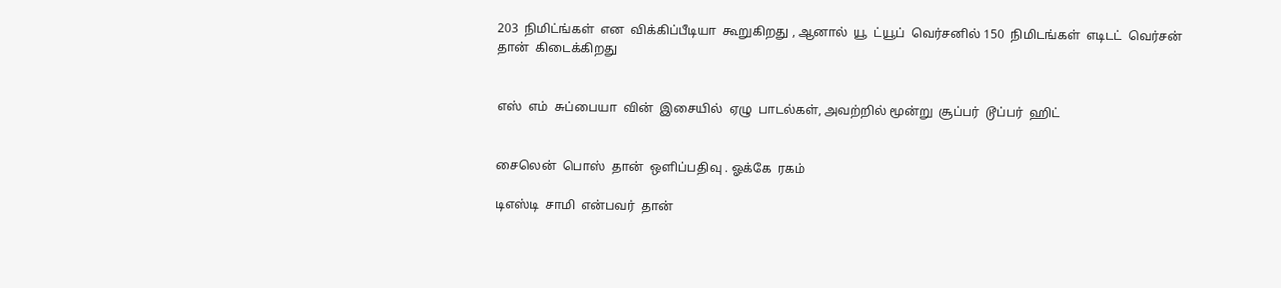203  நிமிட்ங்கள்  என  விக்கிப்பீடியா  கூறுகிறது , ஆனால்  யூ  ட்யூப்  வெர்சனில் 150  நிமிடங்கள்  எடிடட்  வெர்சன்  தான்  கிடைக்கிறது


எஸ்  எம்  சுப்பையா  வின்  இசையில்  ஏழு  பாடல்கள், அவற்றில் மூன்று  சூப்பர்  டூப்பர்  ஹிட்


சைலென்  பொஸ்  தான்  ஒளிப்பதிவு . ஓக்கே  ரகம்

டிஎஸ்டி  சாமி  என்பவர்  தான்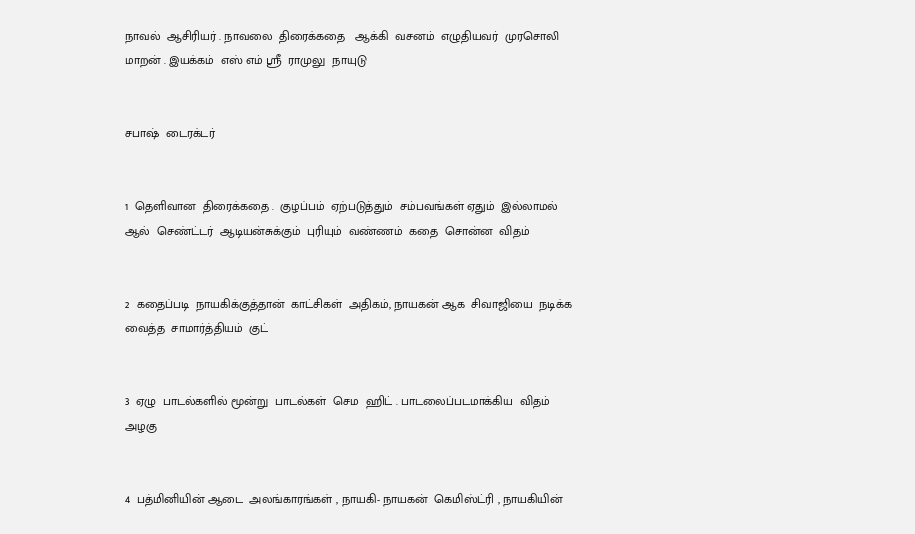நாவல்  ஆசிரியர் . நாவலை  திரைக்கதை   ஆக்கி  வசனம்  எழுதியவர்  முரசொலி  மாறன் . இயக்கம்  எஸ் எம் ஸ்ரீ  ராமுலு  நாயுடு


சபாஷ்  டைரக்டர்


1  தெளிவான  திரைக்கதை .  குழப்பம்  ஏற்படுத்தும்  சம்பவங்கள் ஏதும்  இல்லாமல்  ஆல்  செண்ட்டர்  ஆடியன்சுக்கும்  புரியும்  வண்ணம்  கதை  சொன்ன  விதம்


2  கதைப்படி  நாயகிக்குத்தான்  காட்சிகள்  அதிகம், நாயகன் ஆக  சிவாஜியை  நடிக்க  வைத்த  சாமார்த்தியம்  குட்


3  ஏழு  பாடல்களில் மூன்று  பாடல்கள்  செம  ஹிட் . பாடலைப்படமாக்கிய  விதம்  அழகு


4  பத்மினியின் ஆடை  அலங்காரங்கள் , நாயகி- நாயகன்  கெமிஸ்ட்ரி , நாயகியின்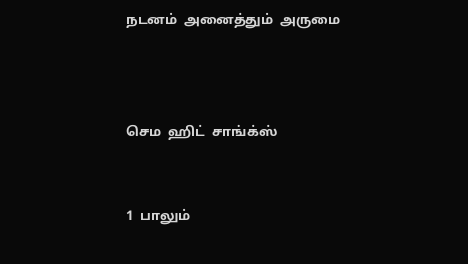நடனம்  அனைத்தும்  அருமை



செம  ஹிட்  சாங்க்ஸ்


1  பாலும்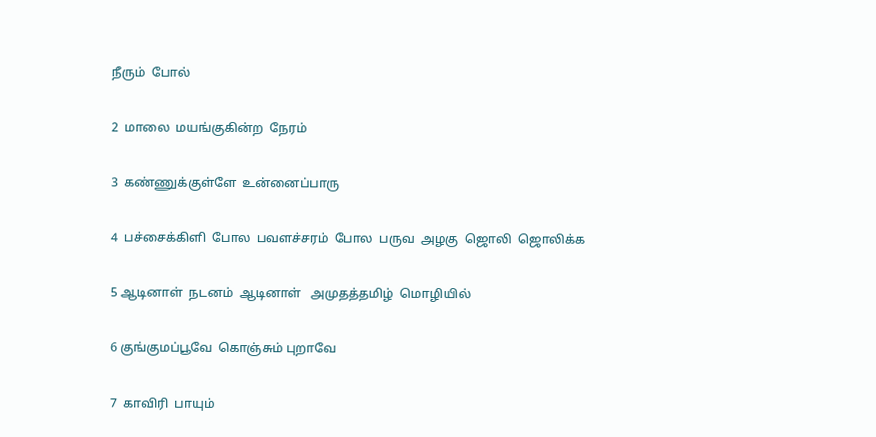நீரும்  போல்


2  மாலை  மயங்குகின்ற  நேரம்


3  கண்ணுக்குள்ளே  உன்னைப்பாரு


4  பச்சைக்கிளி  போல  பவளச்சரம்  போல  பருவ  அழகு  ஜொலி  ஜொலிக்க


5 ஆடினாள்  நடனம்  ஆடினாள்   அமுதத்தமிழ்  மொழியில்


6 குங்குமப்பூவே  கொஞ்சும் புறாவே


7  காவிரி  பாயும்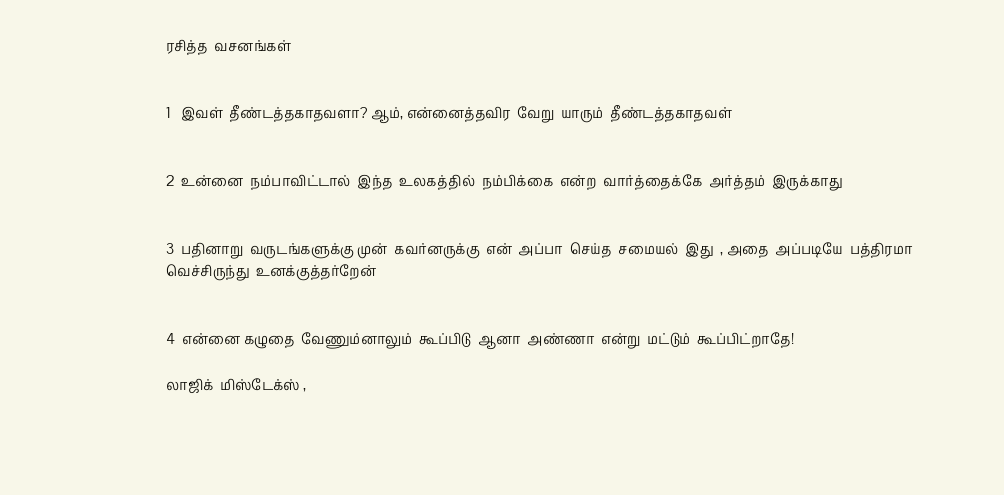ரசித்த  வசனங்கள்


1   இவள்  தீண்டத்தகாதவளா? ஆம், என்னைத்தவிர  வேறு  யாரும்  தீண்டத்தகாதவள்


2  உன்னை  நம்பாவிட்டால்  இந்த  உலகத்தில்  நம்பிக்கை  என்ற  வார்த்தைக்கே  அர்த்தம்  இருக்காது


3  பதினாறு  வருடங்களுக்கு முன்  கவர்னருக்கு  என்  அப்பா  செய்த  சமையல்  இது  , அதை  அப்படியே  பத்திரமா  வெச்சிருந்து  உனக்குத்தர்றேன்


4  என்னை கழுதை  வேணும்னாலும்  கூப்பிடு  ஆனா  அண்ணா  என்று  மட்டும்  கூப்பிட்றாதே!

லாஜிக்  மிஸ்டேக்ஸ் ,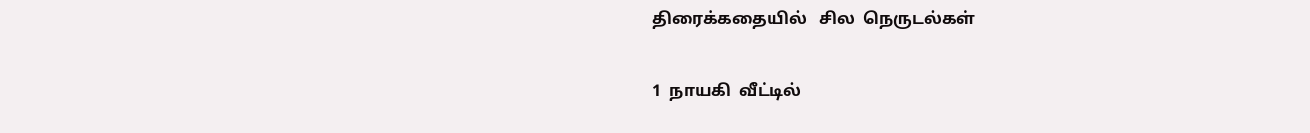திரைக்கதையில்   சில  நெருடல்கள்


1  நாயகி  வீட்டில்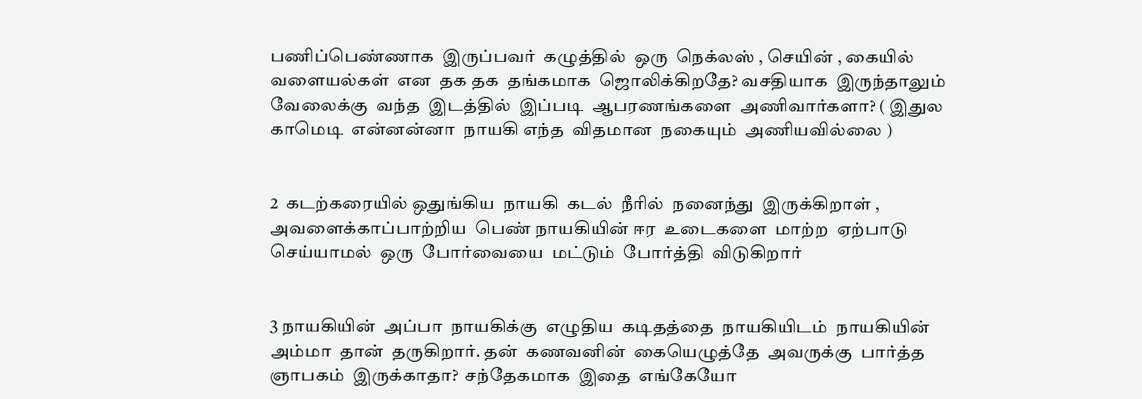பணிப்பெண்ணாக  இருப்பவர்  கழுத்தில்  ஒரு  நெக்லஸ் , செயின் , கையில்  வளையல்கள்  என  தக தக  தங்கமாக  ஜொலிக்கிறதே? வசதியாக  இருந்தாலும்  வேலைக்கு  வந்த  இடத்தில்  இப்படி  ஆபரணங்களை  அணிவார்களா? ( இதுல காமெடி  என்னன்னா  நாயகி எந்த  விதமான  நகையும்  அணியவில்லை )


2  கடற்கரையில் ஒதுங்கிய  நாயகி  கடல்  நீரில்  நனைந்து  இருக்கிறாள் , அவளைக்காப்பாற்றிய  பெண் நாயகியின் ஈர  உடைகளை  மாற்ற  ஏற்பாடு  செய்யாமல்  ஒரு  போர்வையை  மட்டும்  போர்த்தி  விடுகிறார்


3 நாயகியின்  அப்பா  நாயகிக்கு  எழுதிய  கடிதத்தை  நாயகியிடம்  நாயகியின்  அம்மா  தான்  தருகிறார். தன்  கணவனின்  கையெழுத்தே  அவருக்கு  பார்த்த  ஞாபகம்  இருக்காதா?  சந்தேகமாக  இதை  எங்கேயோ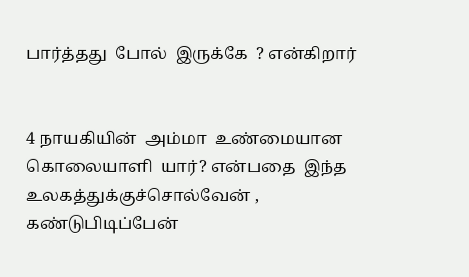பார்த்தது  போல்  இருக்கே  ? என்கிறார்


4 நாயகியின்  அம்மா  உண்மையான  கொலையாளி  யார்? என்பதை  இந்த  உலகத்துக்குச்சொல்வேன் , கண்டுபிடிப்பேன்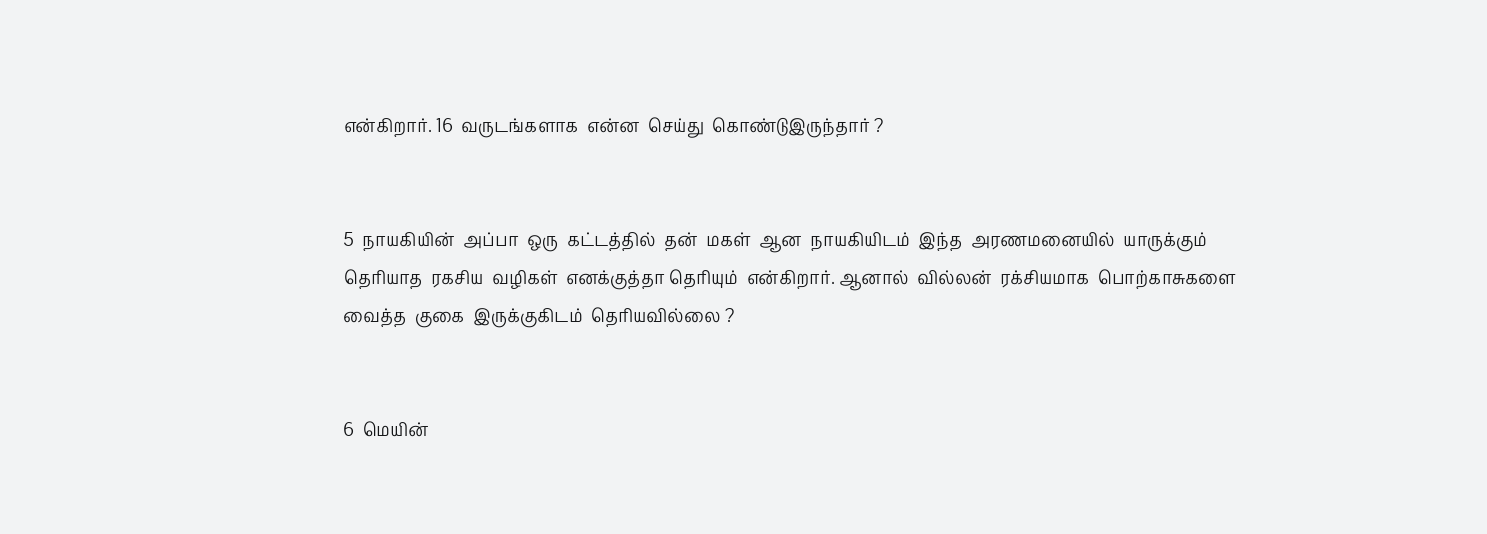என்கிறார். 16  வருடங்களாக  என்ன  செய்து  கொண்டுஇருந்தார் ?


5  நாயகியின்  அப்பா  ஒரு  கட்டத்தில்  தன்  மகள்  ஆன  நாயகியிடம்  இந்த  அரணமனையில்  யாருக்கும்  தெரியாத  ரகசிய  வழிகள்  எனக்குத்தா தெரியும்  என்கிறார். ஆனால்  வில்லன்  ரக்சியமாக  பொற்காசுகளை  வைத்த  குகை  இருக்குகிடம்  தெரியவில்லை ?


6  மெயின்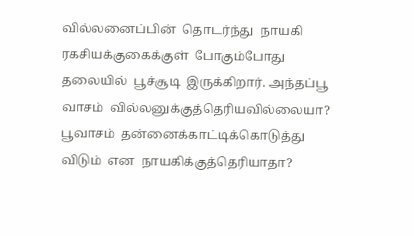வில்லனைப்பின்  தொடர்ந்து  நாயகி  ரகசியக்குகைக்குள்  போகும்போது  தலையில்  பூச்சூடி  இருக்கிறார். அந்தப்பூ  வாசம்  வில்லனுக்குத்தெரியவில்லையா? பூவாசம்  தன்னைக்காட்டிக்கொடுத்து  விடும்  என  நாயகிக்குத்தெரியாதா?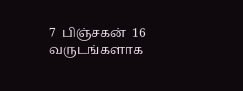7  பிஞ்சகன்  16  வருடங்களாக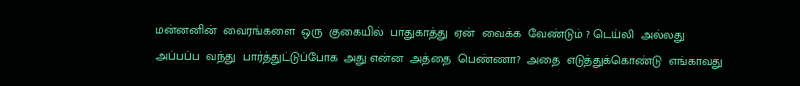மன்னனின்  வைரங்களை  ஒரு  குகையில்  பாதுகாத்து  ஏன்  வைக்க  வேண்டும் ? டெய்லி  அல்லது  அப்பப்ப  வந்து  பார்த்துட்டுப்போக  அது என்ன  அத்தை  பெண்ணா?  அதை  எடுத்துக்கொண்டு  எங்காவது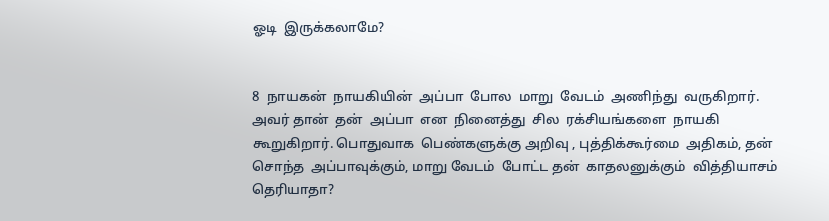ஓடி  இருக்கலாமே?


8  நாயகன்  நாயகியின்  அப்பா  போல  மாறு  வேடம்  அணிந்து  வருகிறார். அவர் தான்  தன்  அப்பா  என  நினைத்து  சில  ரக்சியங்களை  நாயகி  கூறுகிறார். பொதுவாக  பெண்களுக்கு அறிவு , புத்திக்கூர்மை  அதிகம், தன்  சொந்த  அப்பாவுக்கும், மாறு வேடம்  போட்ட தன்  காதலனுக்கும்  வித்தியாசம்  தெரியாதா?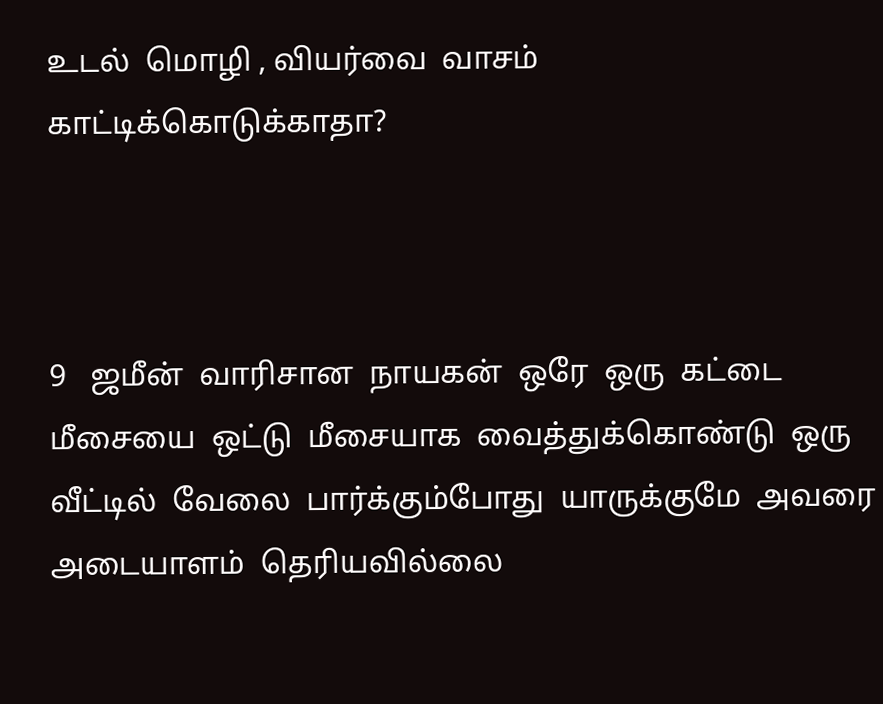உடல்  மொழி , வியர்வை  வாசம்  காட்டிக்கொடுக்காதா?



9   ஜமீன்  வாரிசான  நாயகன்  ஒரே  ஒரு  கட்டை  மீசையை  ஒட்டு  மீசையாக  வைத்துக்கொண்டு  ஒரு  வீட்டில்  வேலை  பார்க்கும்போது  யாருக்குமே  அவரை  அடையாளம்  தெரியவில்லை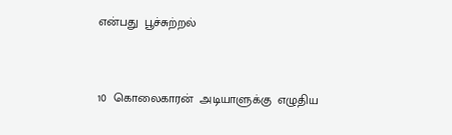என்பது  பூச்சுற்றல்


10  கொலைகாரன்  அடியாளுக்கு  எழுதிய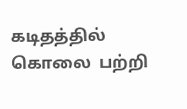கடிதத்தில்  கொலை  பற்றி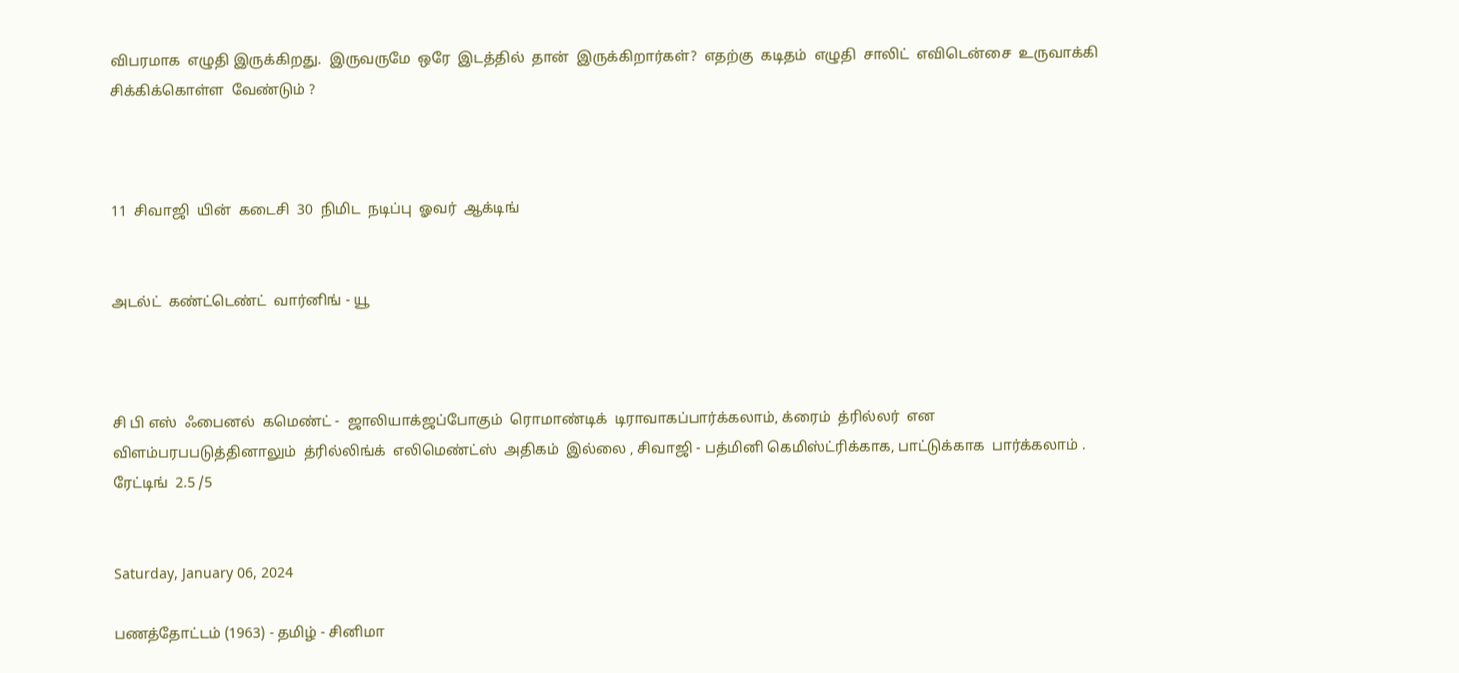விபரமாக  எழுதி இருக்கிறது.  இருவருமே  ஒரே  இடத்தில்  தான்  இருக்கிறார்கள்?  எதற்கு  கடிதம்  எழுதி  சாலிட்  எவிடென்சை  உருவாக்கி  சிக்கிக்கொள்ள  வேண்டும் ?



11  சிவாஜி  யின்  கடைசி  30  நிமிட  நடிப்பு  ஓவர்  ஆக்டிங்


அடல்ட்  கண்ட்டெண்ட்  வார்னிங் - யூ



சி பி எஸ்  ஃபைனல்  கமெண்ட் -  ஜாலியாக்ஜப்போகும்  ரொமாண்டிக்  டிராவாகப்பார்க்கலாம், க்ரைம்  த்ரில்லர்  என விளம்பரபபடுத்தினாலும்  த்ரில்லிங்க்  எலிமெண்ட்ஸ்  அதிகம்  இல்லை , சிவாஜி - பத்மினி கெமிஸ்ட்ரிக்காக, பாட்டுக்காக  பார்க்கலாம் . ரேட்டிங்  2.5 /5


Saturday, January 06, 2024

பணத்தோட்டம் (1963) - தமிழ் - சினிமா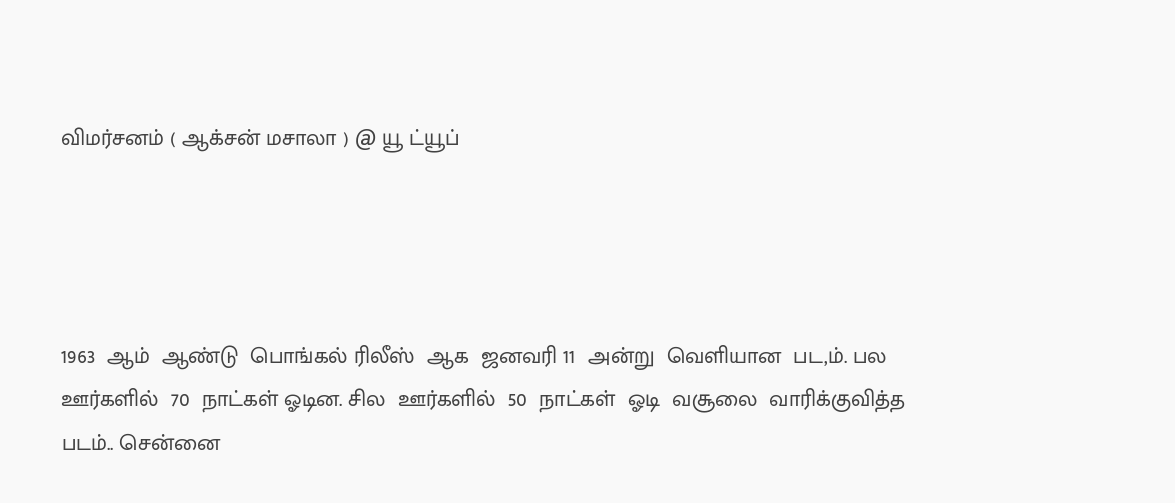விமர்சனம் ( ஆக்சன் மசாலா ) @ யூ ட்யூப்




1963  ஆம்  ஆண்டு  பொங்கல் ரிலீஸ்  ஆக  ஜனவரி 11  அன்று  வெளியான  பட,ம். பல  ஊர்களில்  70  நாட்கள் ஓடின. சில  ஊர்களில்  50  நாட்கள்  ஓடி  வசூலை  வாரிக்குவித்த  படம்.. சென்னை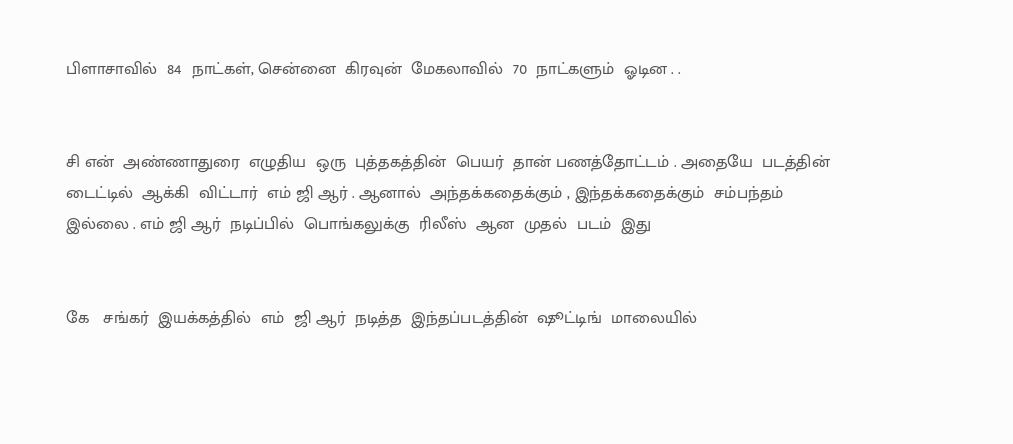பிளாசாவில்  84  நாட்கள், சென்னை  கிரவுன்  மேகலாவில்  70  நாட்களும்  ஓடின . .


சி என்  அண்ணாதுரை  எழுதிய  ஒரு  புத்தகத்தின்  பெயர்  தான் பணத்தோட்டம் . அதையே  படத்தின்  டைட்டில்  ஆக்கி  விட்டார்  எம் ஜி ஆர் . ஆனால்  அந்தக்கதைக்கும் , இந்தக்கதைக்கும்  சம்பந்தம்  இல்லை . எம் ஜி ஆர்  நடிப்பில்  பொங்கலுக்கு  ரிலீஸ்  ஆன  முதல்  படம்  இது


கே   சங்கர்  இயக்கத்தில்  எம்  ஜி ஆர்  நடித்த  இந்தப்படத்தின்  ஷூட்டிங்  மாலையில்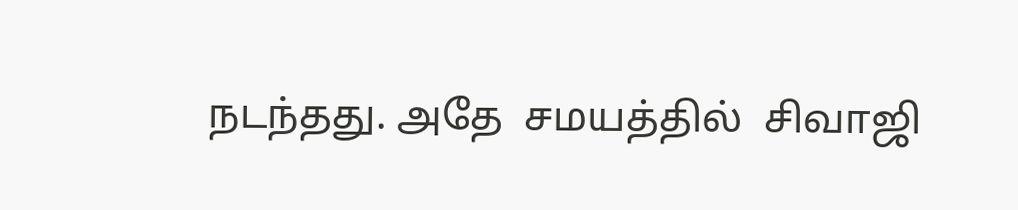நடந்தது. அதே  சமயத்தில்  சிவாஜி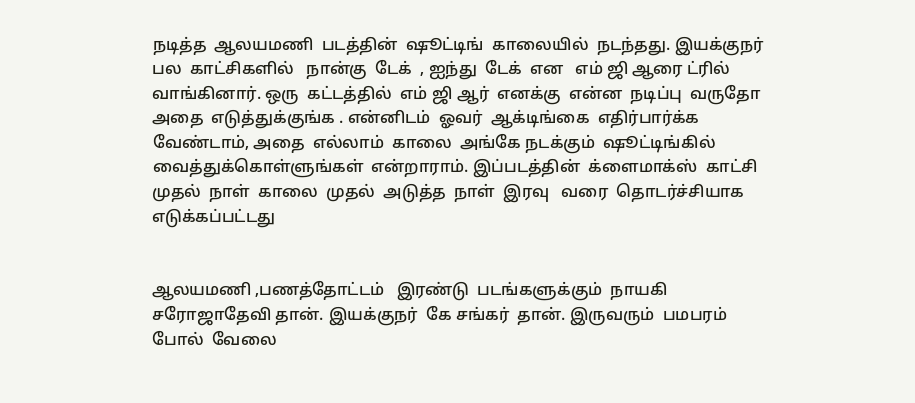நடித்த  ஆலயமணி  படத்தின்  ஷூட்டிங்  காலையில்  நடந்தது. இயக்குநர்  பல  காட்சிகளில்   நான்கு  டேக்  , ஐந்து  டேக்  என   எம் ஜி ஆரை ட்ரில்  வாங்கினார். ஒரு  கட்டத்தில்  எம் ஜி ஆர்  எனக்கு  என்ன  நடிப்பு  வருதோ  அதை  எடுத்துக்குங்க . என்னிடம்  ஓவர்  ஆக்டிங்கை  எதிர்பார்க்க  வேண்டாம், அதை  எல்லாம்  காலை  அங்கே நடக்கும்  ஷூட்டிங்கில்   வைத்துக்கொள்ளுங்கள்  என்றாராம். இப்படத்தின்  க்ளைமாக்ஸ்  காட்சி  முதல்  நாள்  காலை  முதல்  அடுத்த  நாள்  இரவு   வரை  தொடர்ச்சியாக  எடுக்கப்பட்டது


ஆலயமணி ,பணத்தோட்டம்   இரண்டு  படங்களுக்கும்  நாயகி  சரோஜாதேவி தான். இயக்குநர்  கே சங்கர்  தான். இருவரும்  பமபரம்  போல்  வேலை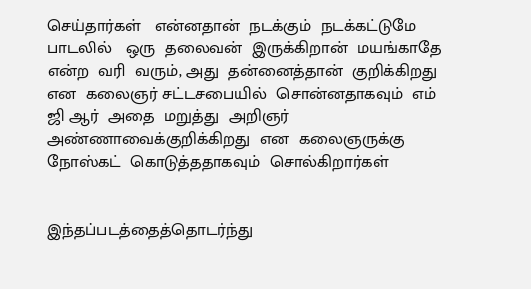செய்தார்கள்   என்னதான்  நடக்கும்  நடக்கட்டுமே  பாடலில்   ஒரு  தலைவன்  இருக்கிறான்  மயங்காதே  என்ற  வரி  வரும், அது  தன்னைத்தான்  குறிக்கிறது  என  கலைஞர் சட்டசபையில்  சொன்னதாகவும்  எம் ஜி ஆர்  அதை  மறுத்து  அறிஞர்  அண்ணாவைக்குறிக்கிறது  என  கலைஞருக்கு  நோஸ்கட்  கொடுத்ததாகவும்  சொல்கிறார்கள்


இந்தப்படத்தைத்தொடர்ந்து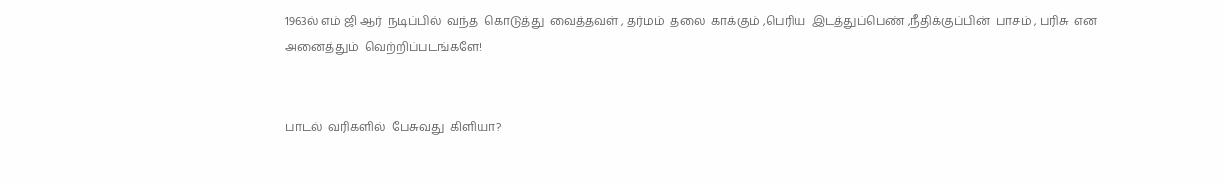1963ல் எம் ஜி ஆர்  நடிப்பில்  வந்த  கொடுத்து  வைத்தவள் , தர்மம்  தலை  காக்கும் ,பெரிய  இடத்துப்பெண் ,நீதிக்குப்பின்  பாசம் , பரிசு  என   அனைத்தும்  வெற்றிப்படங்களே!


பாடல்  வரிகளில்  பேசுவது  கிளியா?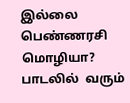இல்லை  பெண்ணரசி  மொழியா? பாடலில்  வரும்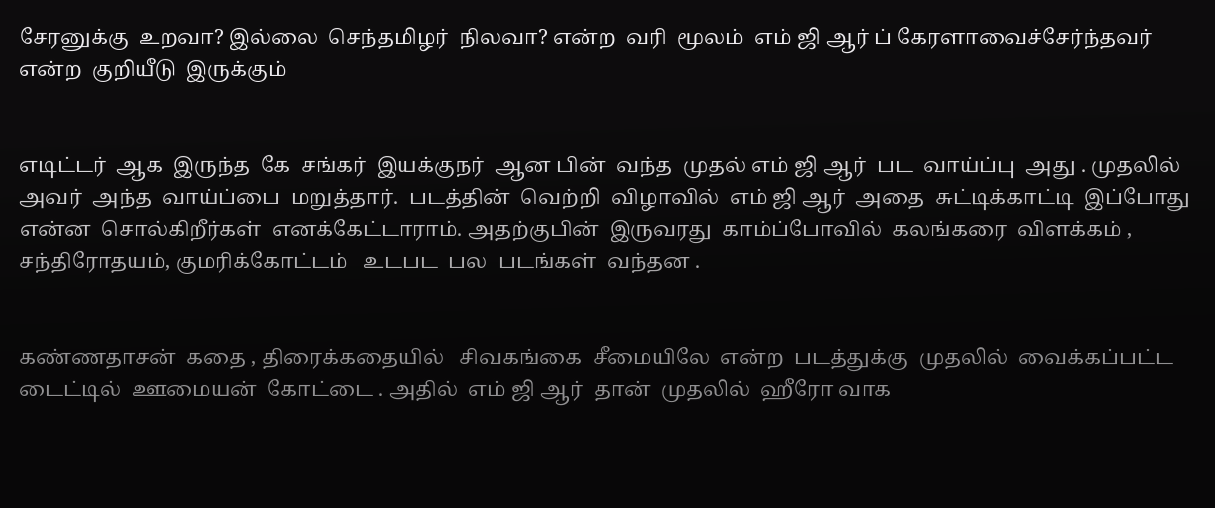சேரனுக்கு  உறவா? இல்லை  செந்தமிழர்  நிலவா? என்ற  வரி  மூலம்  எம் ஜி ஆர் ப் கேரளாவைச்சேர்ந்தவர்  என்ற  குறியீடு  இருக்கும்


எடிட்டர்  ஆக  இருந்த  கே  சங்கர்  இயக்குநர்  ஆன பின்  வந்த  முதல் எம் ஜி ஆர்  பட  வாய்ப்பு  அது . முதலில்  அவர்  அந்த  வாய்ப்பை  மறுத்தார்.  படத்தின்  வெற்றி  விழாவில்  எம் ஜி ஆர்  அதை  சுட்டிக்காட்டி  இப்போது  என்ன  சொல்கிறீர்கள்  எனக்கேட்டாராம். அதற்குபின்  இருவரது  காம்ப்போவில்  கலங்கரை  விளக்கம் , சந்திரோதயம், குமரிக்கோட்டம்   உடபட  பல  படங்கள்  வந்தன .


கண்ணதாசன்  கதை , திரைக்கதையில்   சிவகங்கை  சீமையிலே  என்ற  படத்துக்கு  முதலில்  வைக்கப்பட்ட  டைட்டில்  ஊமையன்  கோட்டை . அதில்  எம் ஜி ஆர்  தான்  முதலில்  ஹீரோ வாக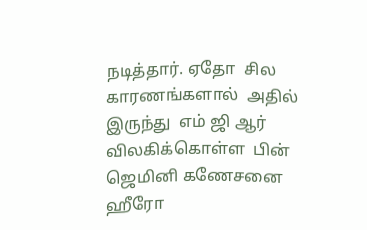நடித்தார். ஏதோ  சில  காரணங்களால்  அதில்  இருந்து  எம் ஜி ஆர்  விலகிக்கொள்ள  பின் ஜெமினி கணேசனை  ஹீரோ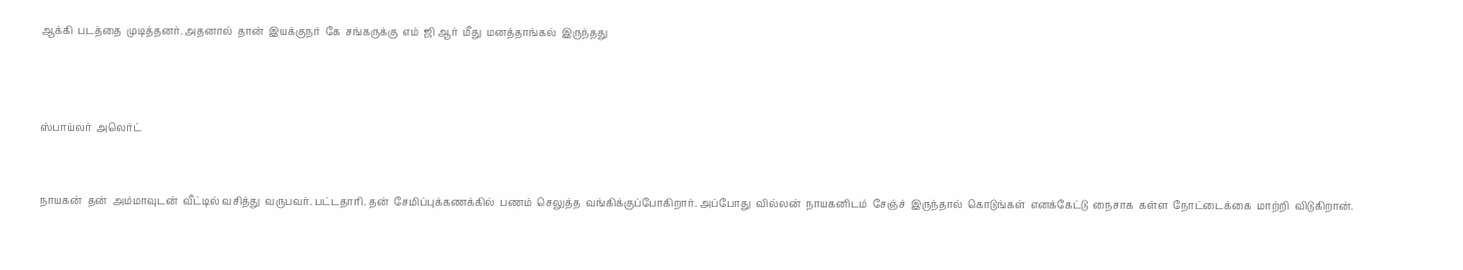ஆக்கி  படத்தை  முடித்தனர். அதனால்  தான்  இயக்குநர்  கே  சங்கருக்கு  எம்  ஜி ஆர்  மீது  மனத்தாங்கல்  இருந்தது



ஸ்பாய்லர்  அலெர்ட்


நாயகன்  தன்  அம்மாவுடன்  வீட்டில் வசித்து  வருபவர். பட்டதாரி. தன்  சேமிப்புக்கணக்கில்  பணம்  செலுத்த  வங்கிக்குப்போகிறார். அப்போது  வில்லன்  நாயகனிடம்  சேஞ்ச்  இருந்தால்  கொடுங்கள்  எனக்கேட்டு  நைசாக  கள்ள  நோட்டைக்கை  மாற்றி  விடுகிறான்.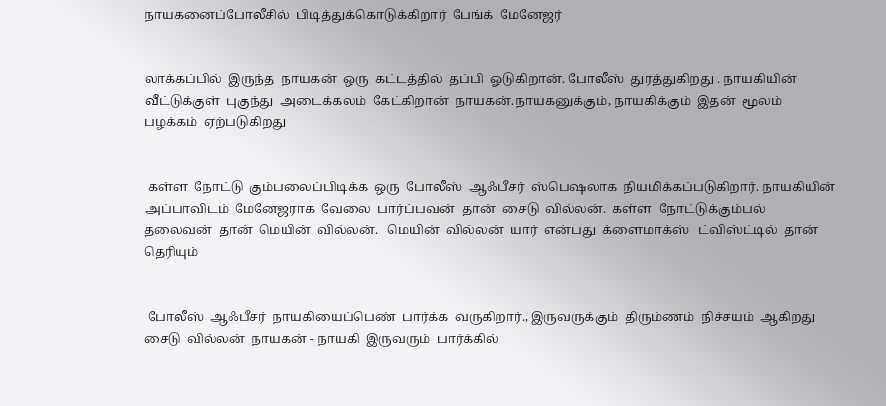நாயகனைப்போலீசில்  பிடித்துக்கொடுக்கிறார்  பேங்க்  மேனேஜர்


லாக்கப்பில்  இருந்த  நாயகன்  ஒரு  கட்டத்தில்  தப்பி  ஓடுகிறான். போலீஸ்  துரத்துகிறது . நாயகியின்  வீட்டுக்குள்  புகுந்து  அடைக்கலம்  கேட்கிறான்  நாயகன்.நாயகனுக்கும், நாயகிக்கும்  இதன்  மூலம்  பழக்கம்  ஏற்படுகிறது


 கள்ள  நோட்டு  கும்பலைப்பிடிக்க  ஒரு  போலீஸ்  ஆஃபீசர்  ஸ்பெஷலாக  நியமிக்கப்படுகிறார். நாயகியின்  அப்பாவிடம்  மேனேஜராக  வேலை  பார்ப்பவன்  தான்  சைடு  வில்லன்.  கள்ள  நோட்டுக்கும்பல்  தலைவன்  தான்  மெயின்  வில்லன்.   மெயின்  வில்லன்  யார்  என்பது  க்ளைமாக்ஸ்   ட்விஸ்ட்டில்  தான்  தெரியும்


 போலீஸ்  ஆஃபீசர்  நாயகியைப்பெண்  பார்க்க  வருகிறார்., இருவருக்கும்  திரும்ணம்  நிச்சயம்  ஆகிறது சைடு  வில்லன்  நாயகன் - நாயகி  இருவரும்  பார்க்கில்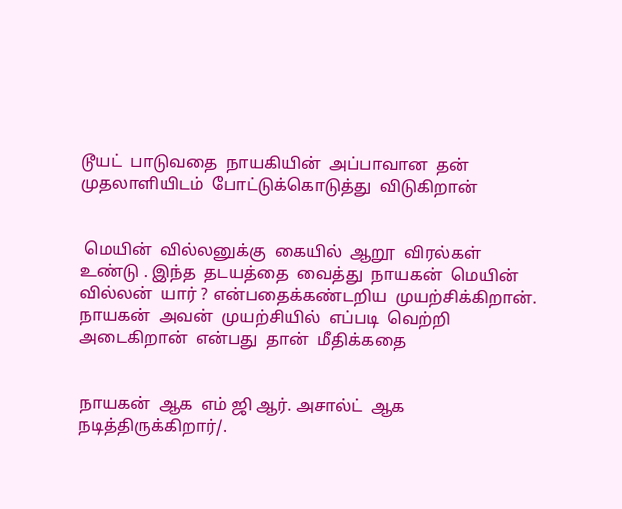டூயட்  பாடுவதை  நாயகியின்  அப்பாவான  தன்  முதலாளியிடம்  போட்டுக்கொடுத்து  விடுகிறான்


 மெயின்  வில்லனுக்கு  கையில்  ஆறூ  விரல்கள்  உண்டு . இந்த  தடயத்தை  வைத்து  நாயகன்  மெயின்  வில்லன்  யார் ? என்பதைக்கண்டறிய  முயற்சிக்கிறான்.  நாயகன்  அவன்  முயற்சியில்  எப்படி  வெற்றி  அடைகிறான்  என்பது  தான்  மீதிக்கதை


நாயகன்  ஆக  எம் ஜி ஆர். அசால்ட்  ஆக  நடித்திருக்கிறார்/.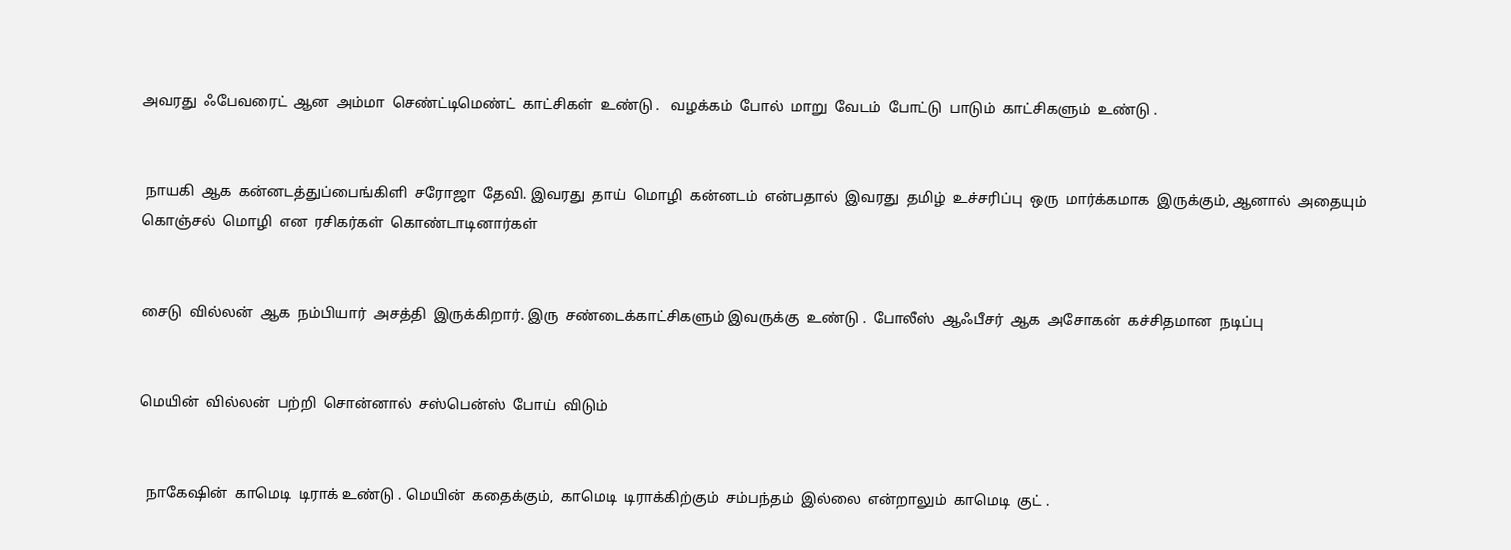அவரது  ஃபேவரைட்  ஆன  அம்மா  செண்ட்டிமெண்ட்  காட்சிகள்  உண்டு .   வழக்கம்  போல்  மாறு  வேடம்  போட்டு  பாடும்  காட்சிகளும்  உண்டு .


 நாயகி  ஆக  கன்னடத்துப்பைங்கிளி  சரோஜா  தேவி. இவரது  தாய்  மொழி  கன்னடம்  என்பதால்  இவரது  தமிழ்  உச்சரிப்பு  ஒரு  மார்க்கமாக  இருக்கும், ஆனால்  அதையும்  கொஞ்சல்  மொழி  என  ரசிகர்கள்  கொண்டாடினார்கள்


சைடு  வில்லன்  ஆக  நம்பியார்  அசத்தி  இருக்கிறார். இரு  சண்டைக்காட்சிகளும் இவருக்கு  உண்டு .  போலீஸ்  ஆஃபீசர்  ஆக  அசோகன்  கச்சிதமான  நடிப்பு


மெயின்  வில்லன்  பற்றி  சொன்னால்  சஸ்பென்ஸ்  போய்  விடும்


  நாகேஷின்  காமெடி  டிராக் உண்டு . மெயின்  கதைக்கும்,  காமெடி  டிராக்கிற்கும்  சம்பந்தம்  இல்லை  என்றாலும்  காமெடி  குட் .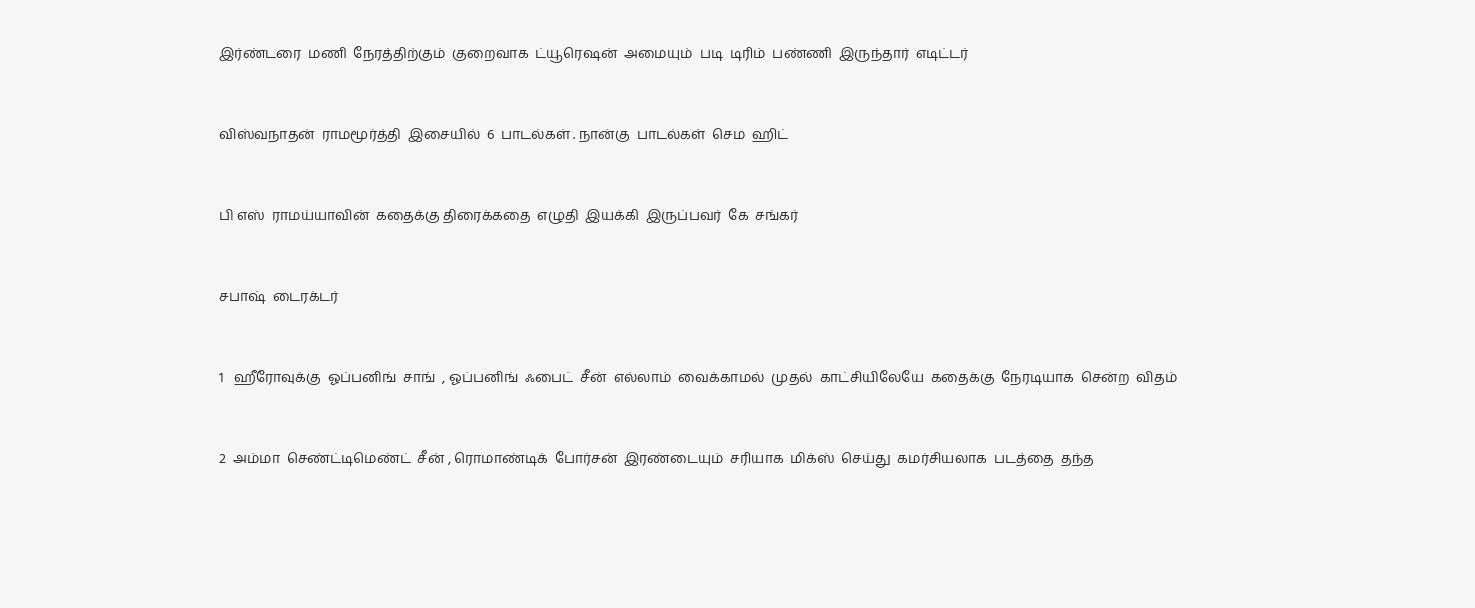இர்ண்டரை  மணி  நேரத்திற்கும்  குறைவாக  ட்யூரெஷன்  அமையும்  படி  டிரிம்  பண்ணி  இருந்தார்  எடிட்டர்


விஸ்வநாதன்  ராமமூர்த்தி  இசையில்  6  பாடல்கள் . நான்கு  பாடல்கள்  செம  ஹிட்


பி எஸ்  ராமய்யாவின்  கதைக்கு திரைக்கதை  எழுதி  இயக்கி  இருப்பவர்  கே  சங்கர்


சபாஷ்  டைரக்டர்


1   ஹீரோவுக்கு  ஓப்பனிங்  சாங்  , ஓப்பனிங்  ஃபைட்  சீன்  எல்லாம்  வைக்காமல்  முதல்  காட்சியிலேயே  கதைக்கு  நேரடியாக  சென்ற  விதம்


2  அம்மா  செண்ட்டிமெண்ட்  சீன் , ரொமாண்டிக்  போர்சன்  இரண்டையும்  சரியாக  மிக்ஸ்  செய்து  கமர்சியலாக  படத்தை  தந்த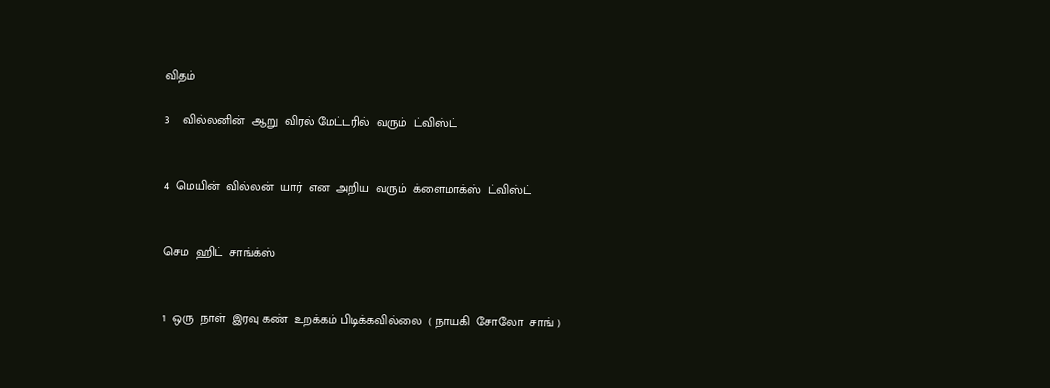விதம்

3    வில்லனின்  ஆறு  விரல் மேட்டரில்  வரும்  ட்விஸ்ட்


4  மெயின்  வில்லன்  யார்  என  அறிய  வரும்  க்ளைமாக்ஸ்  ட்விஸ்ட்


செம  ஹிட்  சாங்க்ஸ்


1  ஒரு  நாள்  இரவு கண்  உறக்கம் பிடிக்கவில்லை  ( நாயகி  சோலோ  சாங் )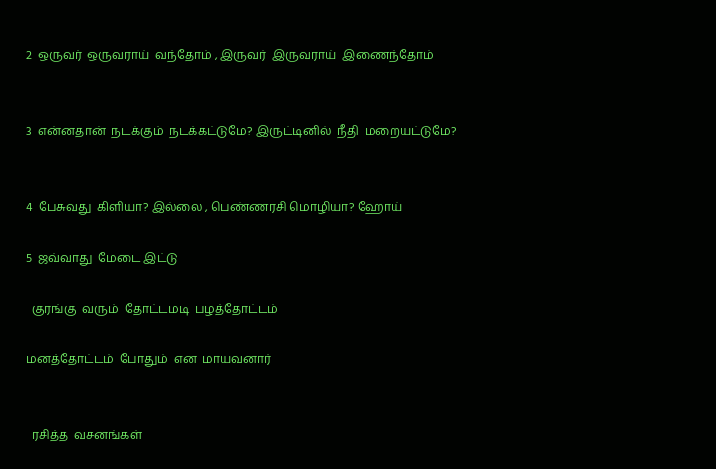2  ஒருவர்  ஒருவராய்  வந்தோம் , இருவர்  இருவராய்  இணைந்தோம்


3  என்னதான்  நடக்கும்  நடக்கட்டுமே? இருட்டினில்  நீதி  மறையட்டுமே?


4  பேசுவது  கிளியா? இல்லை , பெண்ணரசி மொழியா? ஹோய்

5  ஜவ்வாது  மேடை இட்டு

  குரங்கு  வரும்  தோட்டமடி  பழத்தோட்டம்

மனத்தோட்டம்  போதும்  என  மாயவனார்


  ரசித்த  வசனங்கள்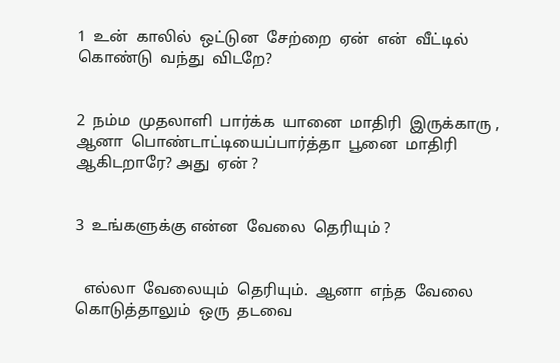1  உன்  காலில்  ஒட்டுன  சேற்றை  ஏன்  என்  வீட்டில்  கொண்டு  வந்து  விடறே?


2  நம்ம  முதலாளி  பார்க்க  யானை  மாதிரி  இருக்காரு , ஆனா  பொண்டாட்டியைப்பார்த்தா  பூனை  மாதிரி  ஆகிடறாரே? அது  ஏன் ?


3  உங்களுக்கு என்ன  வேலை  தெரியும் ?


  எல்லா  வேலையும்  தெரியும்.  ஆனா  எந்த  வேலை  கொடுத்தாலும்  ஒரு  தடவை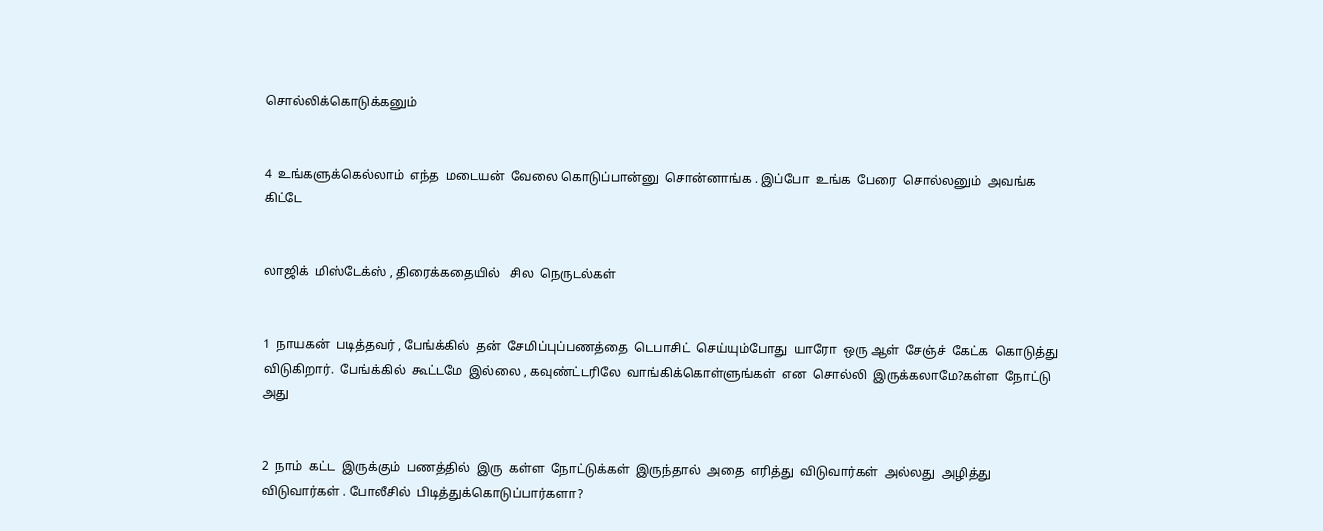சொல்லிக்கொடுக்கனும்


4  உங்களுக்கெல்லாம்  எந்த  மடையன்  வேலை கொடுப்பான்னு  சொன்னாங்க . இப்போ  உங்க  பேரை  சொல்லனும்  அவங்க  கிட்டே


லாஜிக்  மிஸ்டேக்ஸ் , திரைக்கதையில்   சில  நெருடல்கள்


1  நாயகன்  படித்தவர் , பேங்க்கில்  தன்  சேமிப்புப்பணத்தை  டெபாசிட்  செய்யும்போது  யாரோ  ஒரு ஆள்  சேஞ்ச்  கேட்க  கொடுத்து  விடுகிறார்.  பேங்க்கில்  கூட்டமே  இல்லை , கவுண்ட்டரிலே  வாங்கிக்கொள்ளுங்கள்  என  சொல்லி  இருக்கலாமே?கள்ள  நோட்டு  அது


2  நாம்  கட்ட  இருக்கும்  பணத்தில்  இரு  கள்ள  நோட்டுக்கள்  இருந்தால்  அதை  எரித்து  விடுவார்கள்  அல்லது  அழித்து  விடுவார்கள் . போலீசில்  பிடித்துக்கொடுப்பார்களா?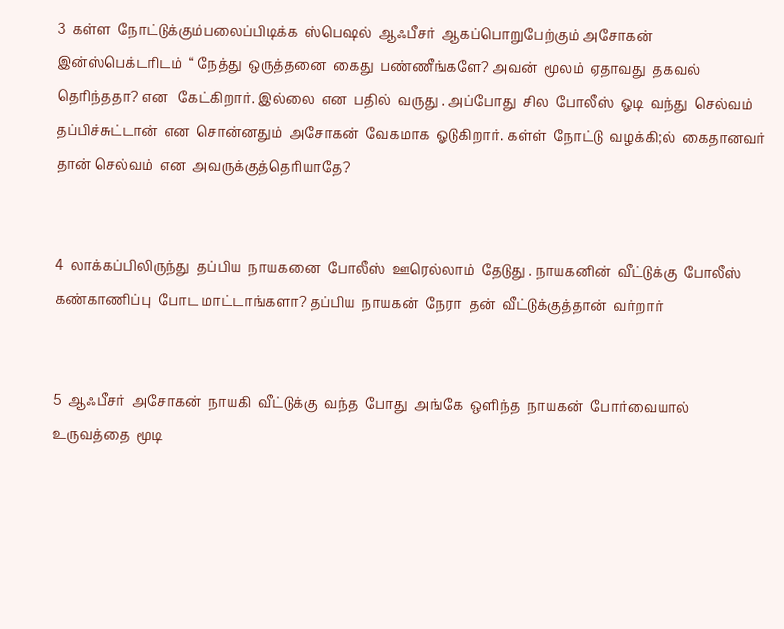3  கள்ள  நோட்டுக்கும்பலைப்பிடிக்க  ஸ்பெஷல்  ஆஃபீசர்  ஆகப்பொறுபேற்கும் அசோகன்  இன்ஸ்பெக்டரிடம்  “ நேத்து  ஒருத்தனை  கைது  பண்ணீங்களே? அவன்  மூலம்  ஏதாவது  தகவல்  தெரிந்ததா? என   கேட்கிறார். இல்லை  என  பதில்  வருது . அப்போது  சில  போலீஸ்  ஓடி  வந்து  செல்வம்  தப்பிச்சுட்டான்  என  சொன்னதும்  அசோகன்  வேகமாக  ஓடுகிறார். கள்ள்  நோட்டு  வழக்கி;ல்  கைதானவர் தான் செல்வம்  என  அவருக்குத்தெரியாதே?


4  லாக்கப்பிலிருந்து  தப்பிய  நாயகனை  போலீஸ்  ஊரெல்லாம்  தேடுது . நாயகனின்  வீட்டுக்கு  போலீஸ்  கண்காணிப்பு  போட மாட்டாங்களா? தப்பிய  நாயகன்  நேரா  தன்  வீட்டுக்குத்தான்  வர்றார்


5  ஆஃபீசர்  அசோகன்  நாயகி  வீட்டுக்கு  வந்த  போது  அங்கே  ஒளிந்த  நாயகன்  போர்வையால்  உருவத்தை  மூடி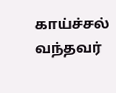காய்ச்சல்  வந்தவர்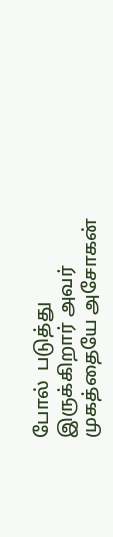போல்  படுத்து  இருக்கிறார் அவர்  முகத்தையே அசோகன்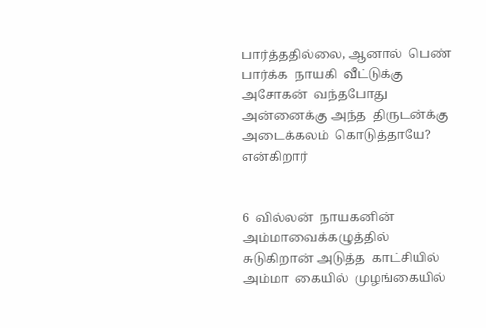பார்த்ததில்லை, ஆனால்  பெண்  பார்க்க  நாயகி  வீட்டுக்கு  அசோகன்  வந்தபோது   அன்னைக்கு அந்த  திருடன்க்கு  அடைக்கலம்  கொடுத்தாயே? என்கிறார்


6  வில்லன்  நாயகனின்  அம்மாவைக்கழுத்தில்  சுடுகிறான் அடுத்த  காட்சியில்  அம்மா  கையில்  முழங்கையில்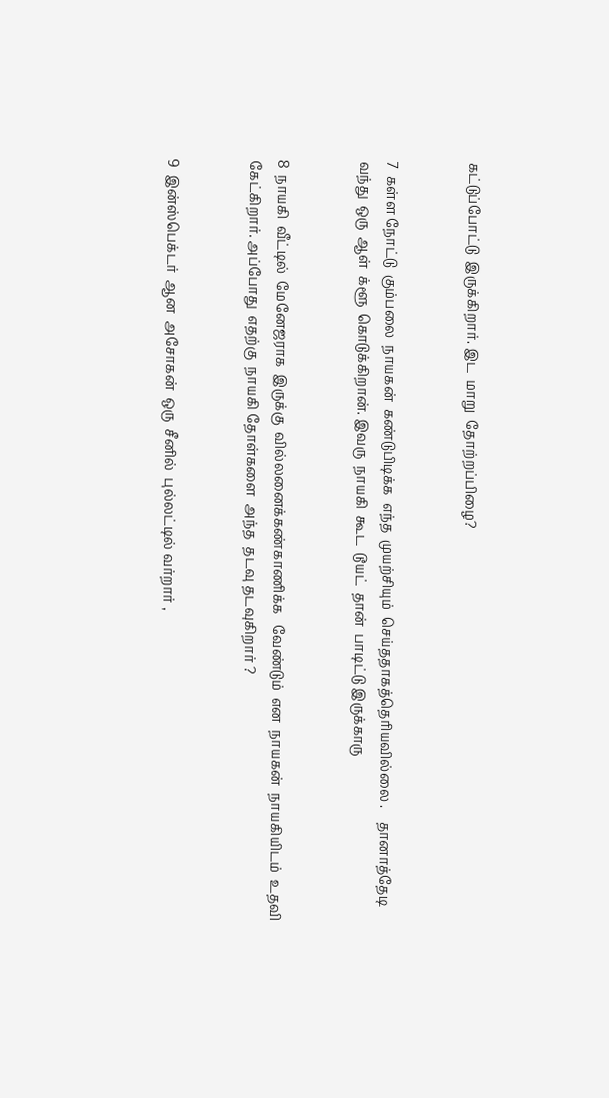கட்டுப்போட்டு  இருக்கிறார். இட  மாறு  தோற்றப்பிழை?


7  கள்ள நோட்டு  கும்பலை  நாயகன்  கண்டுபிடிக்க  எந்த  முயற்சியும்  செய்ததாகத்தெரியவில்லை .    தானாத்தேடி  வந்து  ஒரு  ஆள்  க்ளூ  கொடுக்கிறான். இவரு  நாயகி  கூட  டூயட்  தான்  பாடிட்டு இருக்காரு


8  நாயகி  வீட்டில்  மேனேஜராக  இருக்கு  வில்லனைக்கண்காணிக்க   வேண்டும்  என  நாயகன்  நாயகியிடம்  உதவி  கேட்கிறார். அப்போது  எதற்கு  நாயகி தோள்களை  அந்த  தடவு தடவுகிறார் ?


9  இன்ஸ்பெக்டர்  ஆன  அசோகன்  ஒரு  சீனில்  புல்லட்டில் வர்றார் ,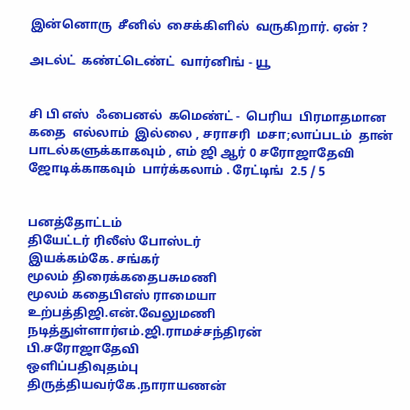இன்னொரு  சீனில்  சைக்கிளில்  வருகிறார். ஏன் ?

அடல்ட்  கண்ட்டெண்ட்  வார்னிங் - யூ


சி பி எஸ்  ஃபைனல்  கமெண்ட் -  பெரிய  பிரமாதமான    கதை  எல்லாம்  இல்லை , சராசரி  மசா;லாப்படம்  தான்  பாடல்களுக்காகவும் , எம் ஜி ஆர் 0 சரோஜாதேவி  ஜோடிக்காகவும்  பார்க்கலாம் . ரேட்டிங்  2.5 / 5


பனத்தோட்டம்
தியேட்டர் ரிலீஸ் போஸ்டர்
இயக்கம்கே. சங்கர்
மூலம் திரைக்கதைபசுமணி
மூலம் கதைபிஎஸ் ராமையா
உற்பத்திஜி.என்.வேலுமணி
நடித்துள்ளார்எம்.ஜி.ராமச்சந்திரன்
பி.சரோஜாதேவி
ஒளிப்பதிவுதம்பு
திருத்தியவர்கே.நாராயணன்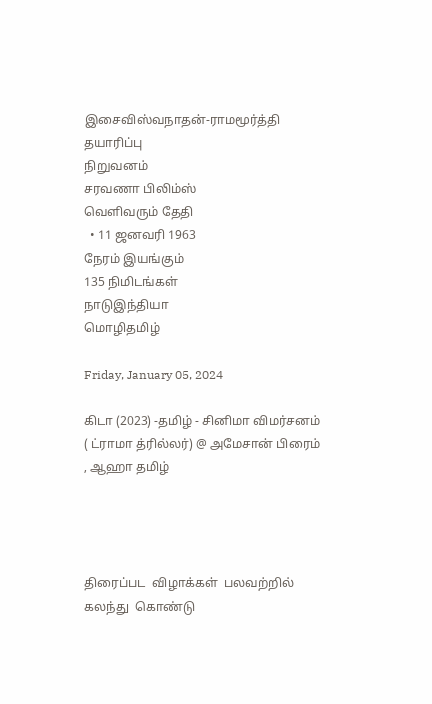இசைவிஸ்வநாதன்-ராமமூர்த்தி
தயாரிப்பு
நிறுவனம்
சரவணா பிலிம்ஸ்
வெளிவரும் தேதி
  • 11 ஜனவரி 1963
நேரம் இயங்கும்
135 நிமிடங்கள்
நாடுஇந்தியா
மொழிதமிழ்

Friday, January 05, 2024

கிடா (2023) -தமிழ் - சினிமா விமர்சனம் ( ட்ராமா த்ரில்லர்) @ அமேசான் பிரைம் , ஆஹா தமிழ்




திரைப்பட  விழாக்கள்  பலவற்றில்  கலந்து  கொண்டு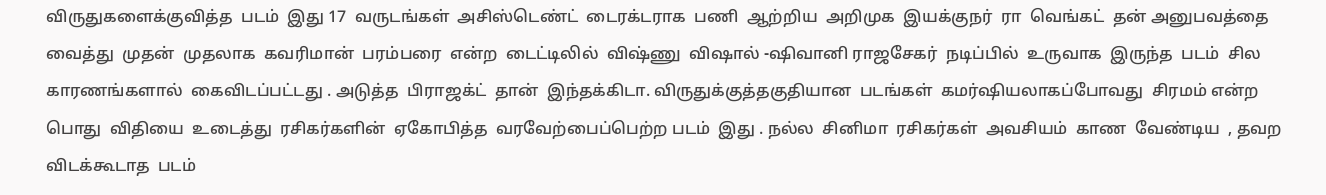விருதுகளைக்குவித்த  படம்  இது 17  வருடங்கள்  அசிஸ்டெண்ட்  டைரக்டராக  பணி  ஆற்றிய  அறிமுக  இயக்குநர்  ரா  வெங்கட்  தன் அனுபவத்தை  வைத்து  முதன்  முதலாக  கவரிமான்  பரம்பரை  என்ற  டைட்டிலில்  விஷ்ணு  விஷால் -ஷிவானி ராஜசேகர்  நடிப்பில்  உருவாக  இருந்த  படம்  சில  காரணங்களால்  கைவிடப்பட்டது . அடுத்த  பிராஜக்ட்  தான்  இந்தக்கிடா. விருதுக்குத்தகுதியான  படங்கள்  கமர்ஷியலாகப்போவது  சிரமம் என்ற  பொது  விதியை  உடைத்து  ரசிகர்களின்  ஏகோபித்த  வரவேற்பைப்பெற்ற படம்  இது . நல்ல  சினிமா  ரசிகர்கள்  அவசியம்  காண  வேண்டிய  , தவற  விடக்கூடாத  படம்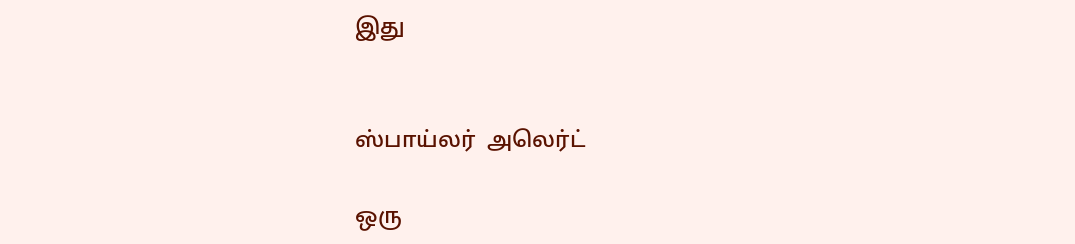இது


ஸ்பாய்லர்  அலெர்ட்

ஒரு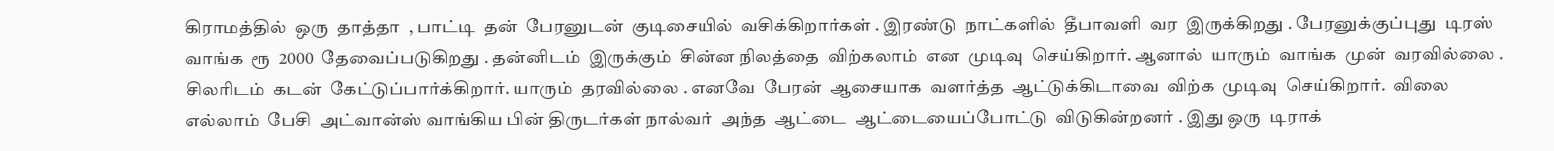கிராமத்தில்  ஒரு  தாத்தா  , பாட்டி  தன்  பேரனுடன்  குடிசையில்  வசிக்கிறார்கள் . இரண்டு  நாட்களில்  தீபாவளி  வர  இருக்கிறது . பேரனுக்குப்புது  டிரஸ்  வாங்க  ரூ  2000  தேவைப்படுகிறது . தன்னிடம்  இருக்கும்  சின்ன நிலத்தை  விற்கலாம்  என  முடிவு  செய்கிறார். ஆனால்  யாரும்  வாங்க  முன்  வரவில்லை .  சிலரிடம்  கடன்  கேட்டுப்பார்க்கிறார். யாரும்  தரவில்லை . எனவே  பேரன்  ஆசையாக  வளர்த்த  ஆட்டுக்கிடாவை  விற்க  முடிவு  செய்கிறார்.  விலை  எல்லாம்  பேசி  அட்வான்ஸ் வாங்கிய பின் திருடர்கள் நால்வர்  அந்த  ஆட்டை  ஆட்டையைப்போட்டு  விடுகின்றனர் . இது ஒரு  டிராக்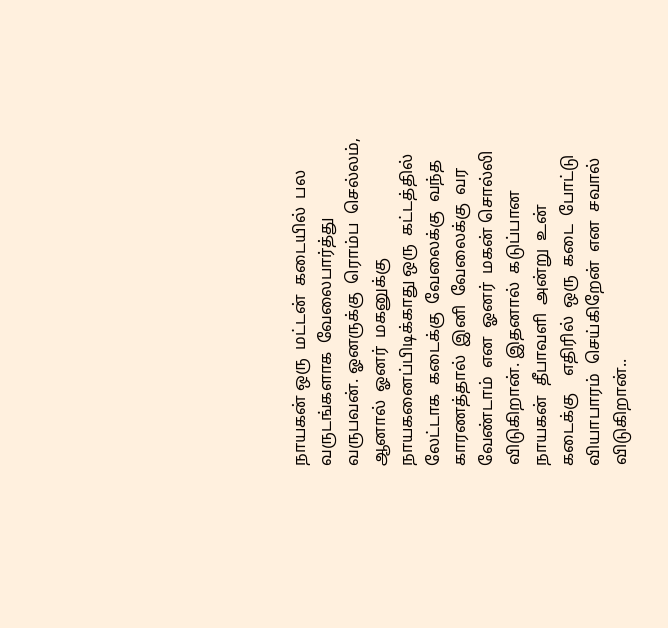நாயகன் ஒரு  மட்டன்  கடையில்  பல  வருடங்களாக  வேலைபார்த்து வருபவன். ஓனருக்கு  ரொம்ப  செல்லம், ஆனால்  ஓனர்  மகனுக்கு  நாயகனைப்பிடிக்காது ஒரு  கட்டத்தில்  லேட்டாக  கடைக்கு  வேலைக்கு  வந்த  காரணத்தால்  இனி  வேலைக்கு  வர   வேண்டாம்  என  ஓனர்  மகன் சொல்லி  விடுகிறான். இதனால்  கடுப்பான  நாயகன்  தீபாவளி  அன்று  உன்  கடைக்கு    எதிரில்  ஒரு  கடை  போட்டு  வியாபாரம்  செய்கிறேன்  என  சவால்  விடுகிறான்..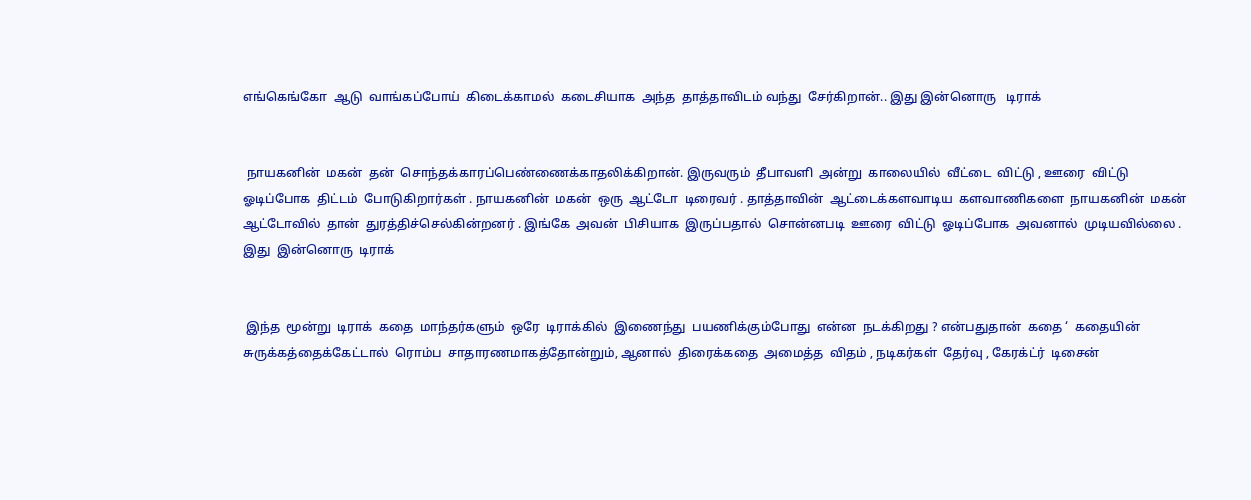எங்கெங்கோ  ஆடு  வாங்கப்போய்  கிடைக்காமல்  கடைசியாக  அந்த  தாத்தாவிடம் வந்து  சேர்கிறான்.. இது இன்னொரு   டிராக்


 நாயகனின்  மகன்  தன்  சொந்தக்காரப்பெண்ணைக்காதலிக்கிறான். இருவரும்  தீபாவளி  அன்று  காலையில்  வீட்டை  விட்டு , ஊரை  விட்டு  ஓடிப்போக  திட்டம்  போடுகிறார்கள் . நாயகனின்  மகன்  ஒரு  ஆட்டோ  டிரைவர் . தாத்தாவின்  ஆட்டைக்களவாடிய  களவாணிகளை  நாயகனின்  மகன்  ஆட்டோவில்  தான்  துரத்திச்செல்கின்றனர் . இங்கே  அவன்  பிசியாக  இருப்பதால்  சொன்னபடி  ஊரை  விட்டு  ஓடிப்போக  அவனால்  முடியவில்லை . இது  இன்னொரு  டிராக்


 இந்த  மூன்று  டிராக்  கதை  மாந்தர்களும்  ஒரே  டிராக்கில்  இணைந்து  பயணிக்கும்போது  என்ன  நடக்கிறது ? என்பதுதான்  கதை ‘  கதையின்  சுருக்கத்தைக்கேட்டால்  ரொம்ப  சாதாரணமாகத்தோன்றும், ஆனால்  திரைக்கதை  அமைத்த  விதம் , நடிகர்கள்  தேர்வு , கேரக்ட்ர்  டிசைன்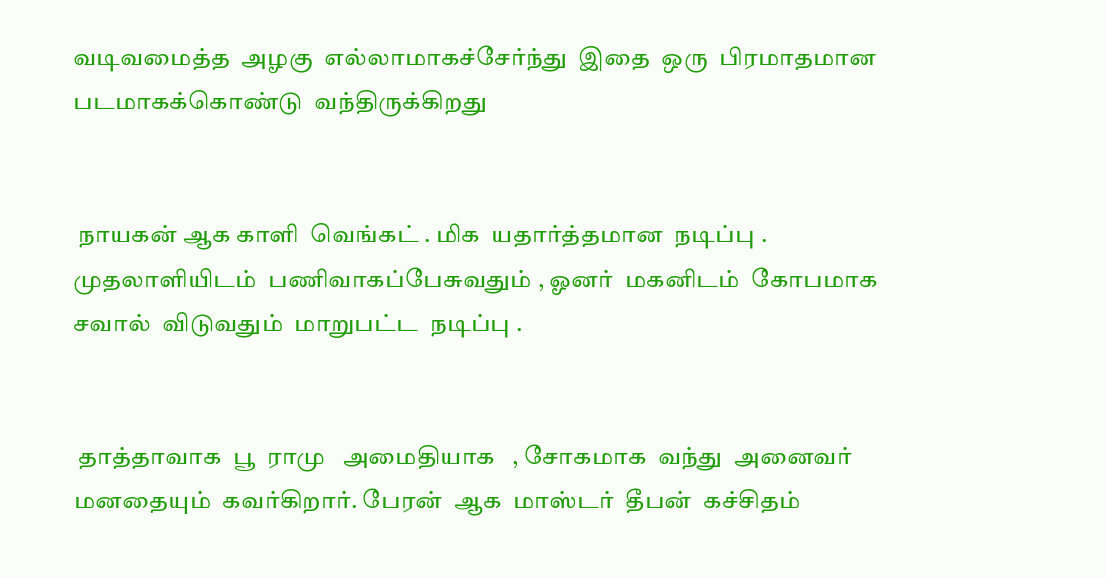வடிவமைத்த  அழகு  எல்லாமாகச்சேர்ந்து  இதை  ஒரு  பிரமாதமான  படமாகக்கொண்டு  வந்திருக்கிறது


 நாயகன் ஆக காளி  வெங்கட் . மிக  யதார்த்தமான  நடிப்பு .  முதலாளியிடம்  பணிவாகப்பேசுவதும் , ஓனர்  மகனிடம்  கோபமாக  சவால்  விடுவதும்  மாறுபட்ட  நடிப்பு .


 தாத்தாவாக  பூ  ராமு   அமைதியாக   , சோகமாக  வந்து  அனைவர்  மனதையும்  கவர்கிறார். பேரன்  ஆக  மாஸ்டர்  தீபன்  கச்சிதம்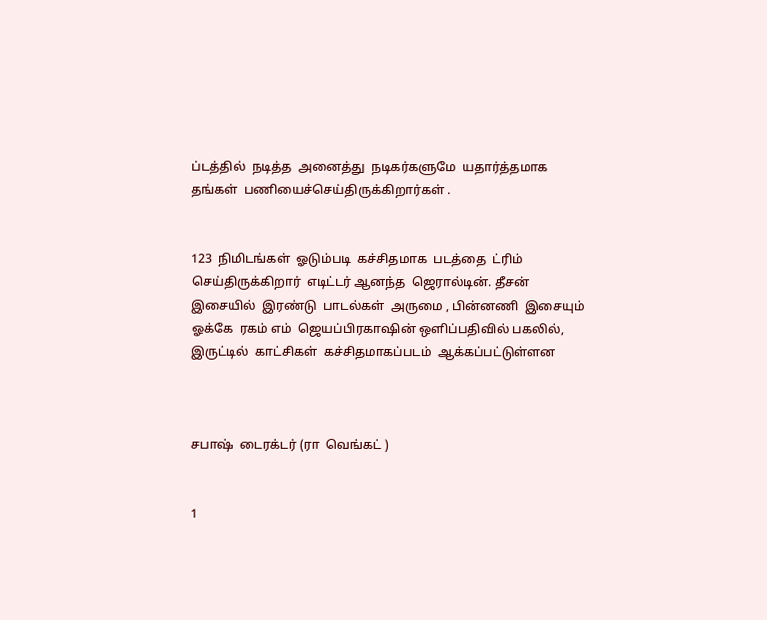ப்டத்தில்  நடித்த  அனைத்து  நடிகர்களுமே  யதார்த்தமாக  தங்கள்  பணியைச்செய்திருக்கிறார்கள் .


123  நிமிடங்கள்  ஓடும்படி  கச்சிதமாக  படத்தை  ட்ரிம்  செய்திருக்கிறார்  எடிட்டர் ஆனந்த  ஜெரால்டின். தீசன்  இசையில்  இரண்டு  பாடல்கள்  அருமை , பின்னணி  இசையும்  ஓக்கே  ரகம் எம்  ஜெயப்பிரகாஷின் ஒளிப்பதிவில் பகலில், இருட்டில்  காட்சிகள்  கச்சிதமாகப்படம்  ஆக்கப்பட்டுள்ளன



சபாஷ்  டைரக்டர் (ரா  வெங்கட் )


1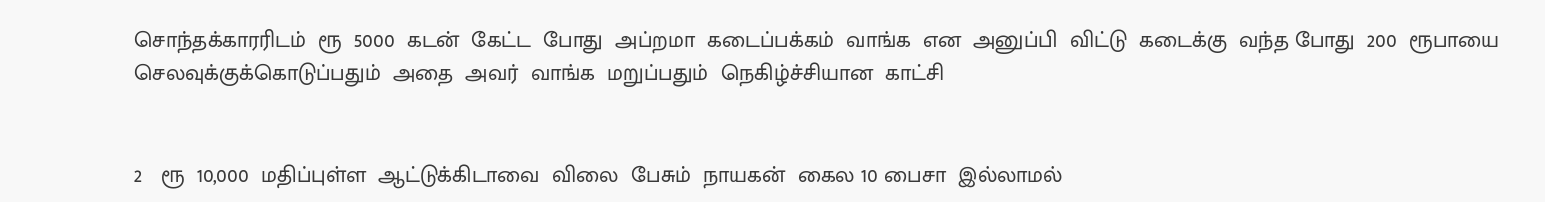சொந்தக்காரரிடம்  ரூ  5000  கடன்  கேட்ட  போது  அப்றமா  கடைப்பக்கம்  வாங்க  என  அனுப்பி  விட்டு  கடைக்கு  வந்த போது  200  ரூபாயை  செலவுக்குக்கொடுப்பதும்  அதை  அவர்  வாங்க  மறுப்பதும்  நெகிழ்ச்சியான  காட்சி


2   ரூ  10,000  மதிப்புள்ள  ஆட்டுக்கிடாவை  விலை  பேசும்  நாயகன்  கைல 10 பைசா  இல்லாமல்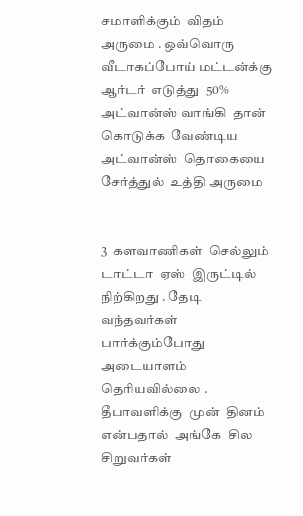சமாளிக்கும்  விதம்  அருமை . ஒவ்வொரு  வீடாகப்போய் மட்டன்க்கு  ஆர்டர்  எடுத்து  50%  அட்வான்ஸ் வாங்கி  தான்  கொடுக்க  வேண்டிய  அட்வான்ஸ்  தொகையை  சேர்த்துல்  உத்தி அருமை


3  களவாணிகள்  செல்லும்  டாட்டா  ஏஸ்  இருட்டில்  நிற்கிறது . தேடி  வந்தவர்கள்  பார்க்கும்போது  அடையாளம் தெரியவில்லை . தீபாவளிக்கு  முன்  தினம்  என்பதால்  அங்கே  சில  சிறுவர்கள்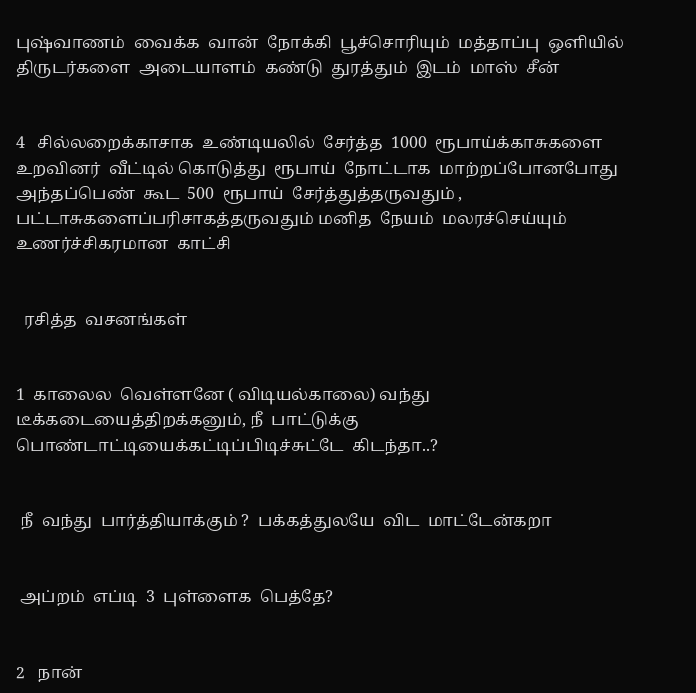புஷ்வாணம்  வைக்க  வான்  நோக்கி  பூச்சொரியும்  மத்தாப்பு  ஒளியில்  திருடர்களை  அடையாளம்  கண்டு  துரத்தும்  இடம்  மாஸ்  சீன்


4   சில்லறைக்காசாக  உண்டியலில்  சேர்த்த  1000  ரூபாய்க்காசுகளை  உறவினர்  வீட்டில் கொடுத்து  ரூபாய்  நோட்டாக  மாற்றப்போனபோது அந்தப்பெண்  கூட  500  ரூபாய்  சேர்த்துத்தருவதும் , பட்டாசுகளைப்பரிசாகத்தருவதும் மனித  நேயம்  மலரச்செய்யும்  உணர்ச்சிகரமான  காட்சி


  ரசித்த  வசனங்கள்


1  காலைல  வெள்ளனே ( விடியல்காலை) வந்து  டீக்கடையைத்திறக்கனும், நீ  பாட்டுக்கு  பொண்டாட்டியைக்கட்டிப்பிடிச்சுட்டே  கிடந்தா..?


 நீ  வந்து  பார்த்தியாக்கும் ?  பக்கத்துலயே  விட  மாட்டேன்கறா


 அப்றம்  எப்டி  3  புள்ளைக  பெத்தே?


2   நான்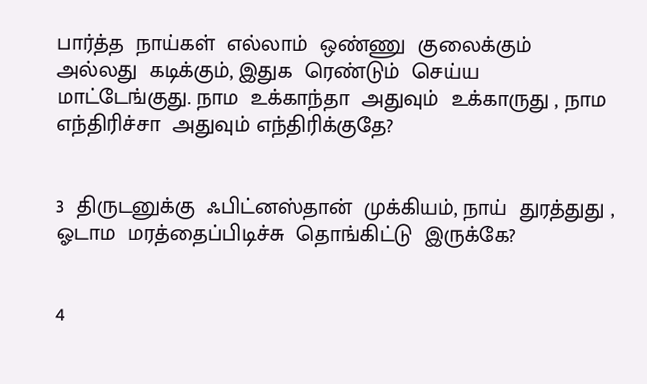பார்த்த  நாய்கள்  எல்லாம்  ஒண்ணு  குலைக்கும்  அல்லது  கடிக்கும், இதுக  ரெண்டும்  செய்ய  மாட்டேங்குது. நாம  உக்காந்தா  அதுவும்  உக்காருது , நாம  எந்திரிச்சா  அதுவும் எந்திரிக்குதே?


3  திருடனுக்கு  ஃபிட்னஸ்தான்  முக்கியம், நாய்  துரத்துது , ஓடாம  மரத்தைப்பிடிச்சு  தொங்கிட்டு  இருக்கே?


4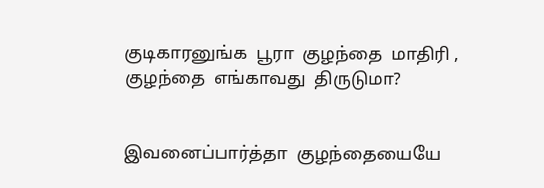குடிகாரனுங்க  பூரா  குழந்தை  மாதிரி , குழந்தை  எங்காவது  திருடுமா?


இவனைப்பார்த்தா  குழந்தையையே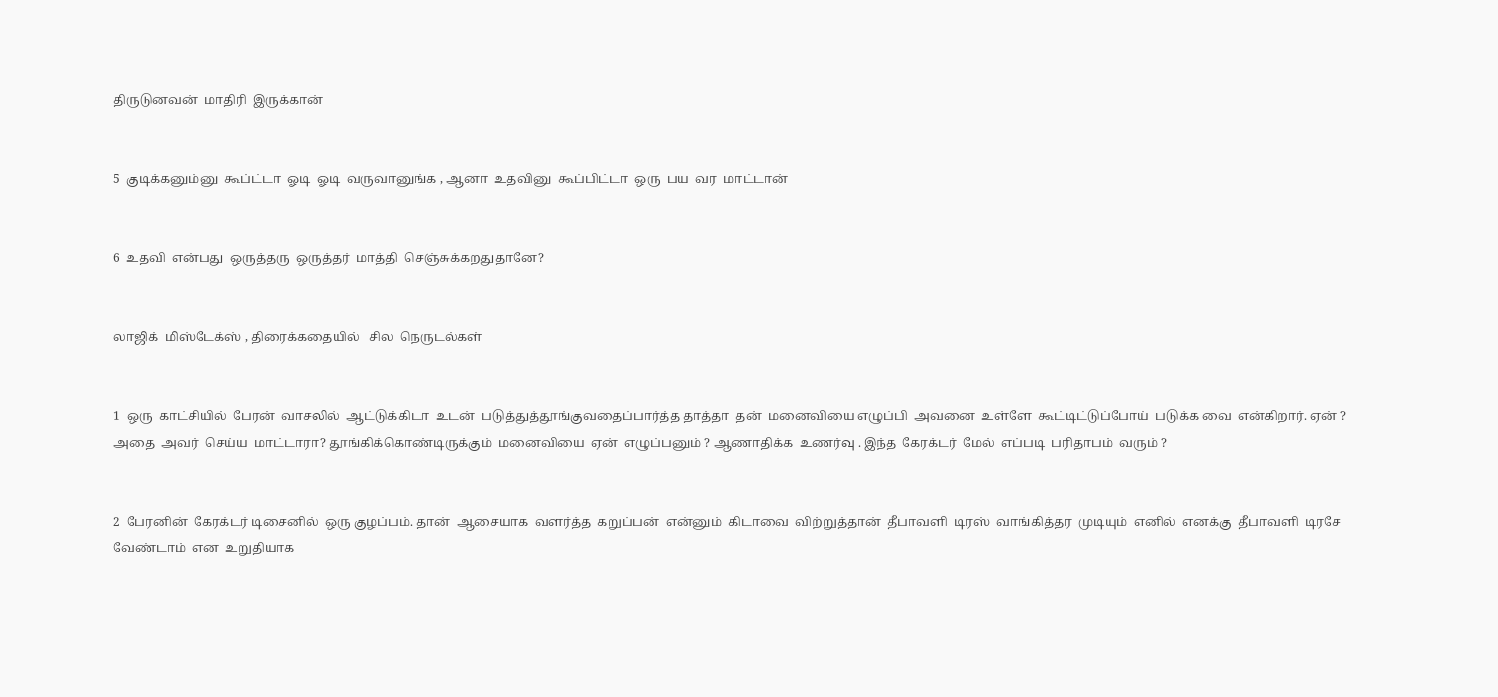திருடுனவன்  மாதிரி  இருக்கான்


5  குடிக்கனும்னு  கூப்ட்டா  ஓடி  ஓடி  வருவானுங்க , ஆனா  உதவினு  கூப்பிட்டா  ஒரு  பய  வர  மாட்டான்


6  உதவி  என்பது  ஒருத்தரு  ஒருத்தர்  மாத்தி  செஞ்சுக்கறதுதானே?


லாஜிக்  மிஸ்டேக்ஸ் , திரைக்கதையில்   சில  நெருடல்கள்


1  ஒரு  காட்சியில்  பேரன்  வாசலில்  ஆட்டுக்கிடா  உடன்  படுத்துத்தூங்குவதைப்பார்த்த தாத்தா  தன்  மனைவியை எழுப்பி  அவனை  உள்ளே  கூட்டிட்டுப்போய்  படுக்க வை  என்கிறார். ஏன் ? அதை  அவர்  செய்ய  மாட்டாரா? தூங்கிக்கொண்டிருக்கும்  மனைவியை  ஏன்  எழுப்பனும் ? ஆணாதிக்க  உணர்வு . இந்த  கேரக்டர்  மேல்  எப்படி  பரிதாபம்  வரும் ?


2  பேரனின்  கேரக்டர் டிசைனில்  ஒரு குழப்பம். தான்  ஆசையாக  வளர்த்த  கறுப்பன்  என்னும்  கிடாவை  விற்றுத்தான்  தீபாவளி  டிரஸ்  வாங்கித்தர  முடியும்  எனில்  எனக்கு  தீபாவளி  டிரசே  வேண்டாம்  என  உறுதியாக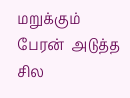மறுக்கும்  பேரன்  அடுத்த  சில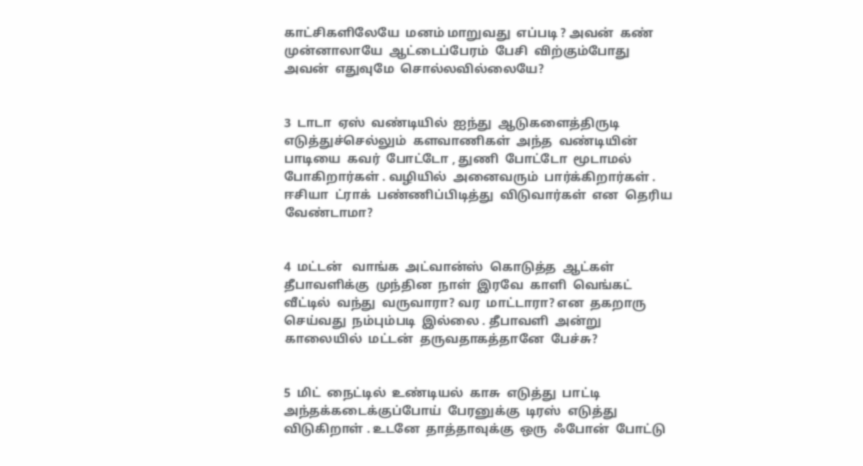காட்சிகளிலேயே  மனம் மாறுவது  எப்படி ? அவன்  கண்  முன்னாலாயே  ஆட்டைப்பேரம்  பேசி  விற்கும்போது  அவன்  எதுவுமே  சொல்லவில்லையே?


3  டாடா  ஏஸ்  வண்டியில்  ஐந்து  ஆடுகளைத்திருடி  எடுத்துச்செல்லும்  களவாணிகள்  அந்த  வண்டியின்  பாடியை  கவர்  போட்டோ , துணி  போட்டோ  மூடாமல்  போகிறார்கள் . வழியில்  அனைவரும்  பார்க்கிறார்கள் . ஈசியா  ட்ராக்  பண்ணிப்பிடித்து  விடுவார்கள்  என  தெரிய  வேண்டாமா?


4  மட்டன்   வாங்க  அட்வான்ஸ்  கொடுத்த  ஆட்கள் தீபாவளிக்கு  முந்தின  நாள்  இரவே  காளி  வெங்கட்  வீட்டில்  வந்து  வருவாரா? வர  மாட்டாரா? என  தகறாரு  செய்வது  நம்பும்படி  இல்லை . தீபாவளி  அன்று  காலையில்  மட்டன்  தருவதாகத்தானே  பேச்சு?


5  மிட்  நைட்டில்  உண்டியல்  காசு  எடுத்து  பாட்டி  அந்தக்கடைக்குப்போய்  பேரனுக்கு  டிரஸ்  எடுத்து  விடுகிறாள் . உடனே  தாத்தாவுக்கு  ஒரு  ஃபோன்  போட்டு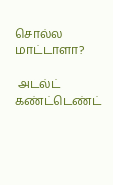சொல்ல  மாட்டாளா?

 அடல்ட்  கண்ட்டெண்ட்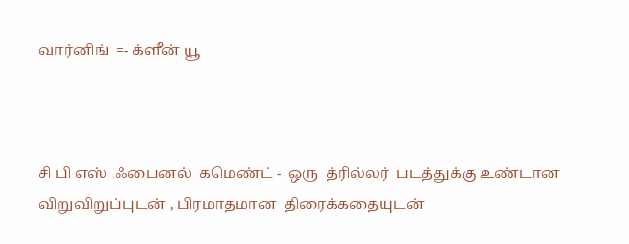வார்னிங்  =- க்ளீன் யூ



சி பி எஸ்  ஃபைனல்  கமெண்ட் -  ஒரு  த்ரில்லர்  படத்துக்கு உண்டான  விறுவிறுப்புடன் , பிரமாதமான  திரைக்கதையுடன்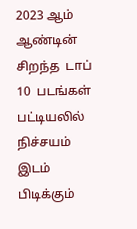2023 ஆம்  ஆண்டின்  சிறந்த  டாப் 10  படங்கள் பட்டியலில்  நிச்சயம்  இடம் பிடிக்கும்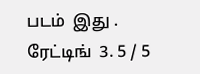படம்  இது . ரேட்டிங்  3. 5 / 5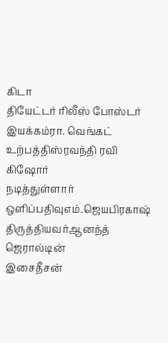கிடா
தியேட்டர் ரிலீஸ் போஸ்டர்
இயக்கம்ரா. வெங்கட்
உற்பத்திஸ்ரவந்தி ரவி கிஷோர்
நடித்துள்ளார்
ஒளிப்பதிவுஎம்.ஜெயபிரகாஷ்
திருத்தியவர்ஆனந்த் ஜெரால்டின்
இசைதீசன்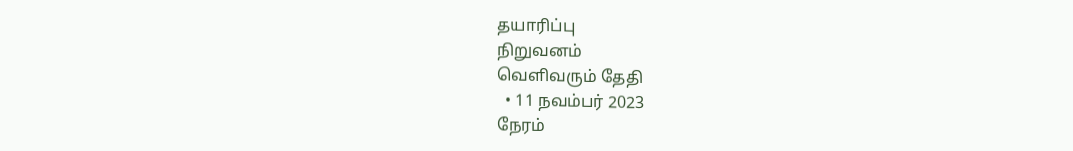தயாரிப்பு
நிறுவனம்
வெளிவரும் தேதி
  • 11 நவம்பர் 2023
நேரம்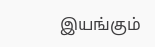இயங்கும்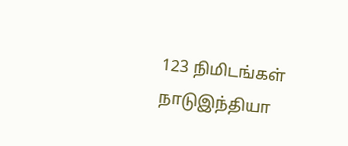123 நிமிடங்கள்
நாடுஇந்தியா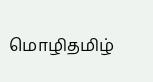மொழிதமிழ்